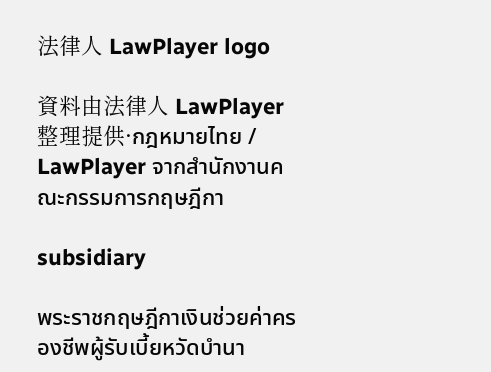法律人 LawPlayer logo

資料由法律人 LawPlayer整理提供·กฎหมายไทย / LawPlayer จากสำนักงานคณะกรรมการกฤษฎีกา

subsidiary

พระราชกฤษฎีกาเงินช่วยค่าครองชีพผู้รับเบี้ยหวัดบำนา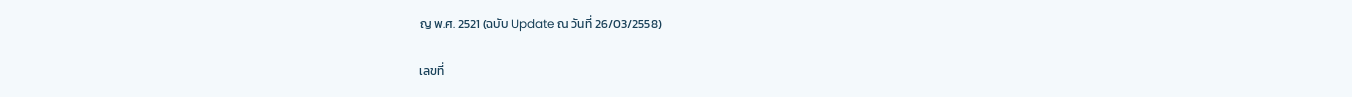ญ พ.ศ. 2521 (ฉบับ Update ณ วันที่ 26/03/2558)

เลขที่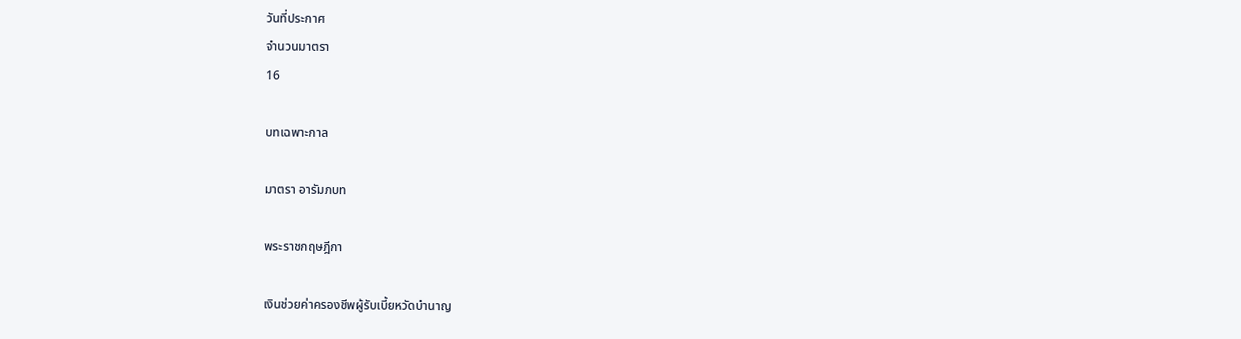วันที่ประกาศ
จำนวนมาตรา
16

บทเฉพาะกาล

มาตรา อารัมภบท

พระราชกฤษฎีกา

เงินช่วยค่าครองชีพผู้รับเบี้ยหวัดบำนาญ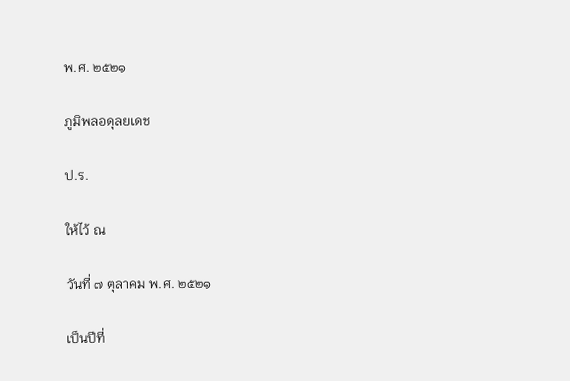พ.ศ. ๒๕๒๑

ภูมิพลอดุลยเดช

ป.ร.

ให้ไว้ ณ

วันที่ ๗ ตุลาคม พ.ศ. ๒๕๒๑

เป็นปีที่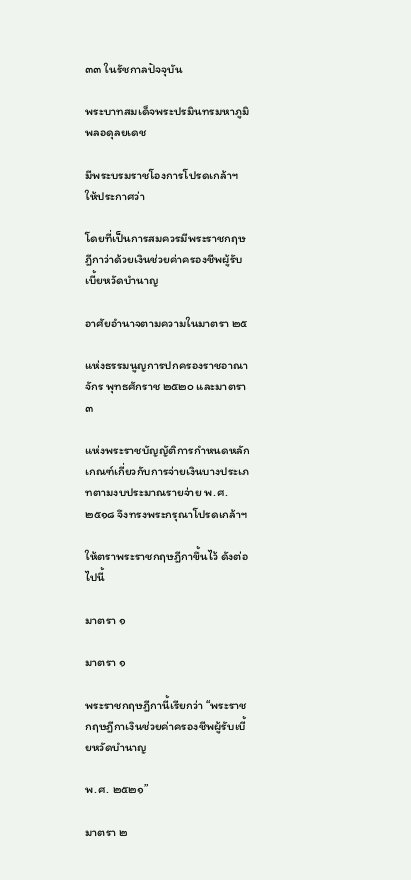๓๓ ในรัชกาลปัจจุบัน

พระบาทสมเด็จพระปรมินทรมหาภูมิพลอดุลยเดช

มีพระบรมราชโองการโปรดเกล้าฯ ให้ประกาศว่า

โดยที่เป็นการสมควรมีพระราชกฤษฎีกาว่าด้วยเงินช่วยค่าครองชีพผู้รับเบี้ยหวัดบำนาญ

อาศัยอำนาจตามความในมาตรา ๒๕

แห่งธรรมนูญการปกครองราชอาณาจักร พุทธศักราช ๒๕๒๐ และมาตรา ๓

แห่งพระราชบัญญัติการกำหนดหลักเกณฑ์เกี่ยวกับการจ่ายเงินบางประเภทตามงบประมาณรายจ่าย พ.ศ. ๒๕๑๘ จึงทรงพระกรุณาโปรดเกล้าฯ

ให้ตราพระราชกฤษฎีกาขึ้นไว้ ดังต่อไปนี้

มาตรา ๑

มาตรา ๑

พระราชกฤษฎีกานี้เรียกว่า “พระราชกฤษฎีกาเงินช่วยค่าครองชีพผู้รับเบี้ยหวัดบำนาญ

พ.ศ. ๒๕๒๑”

มาตรา ๒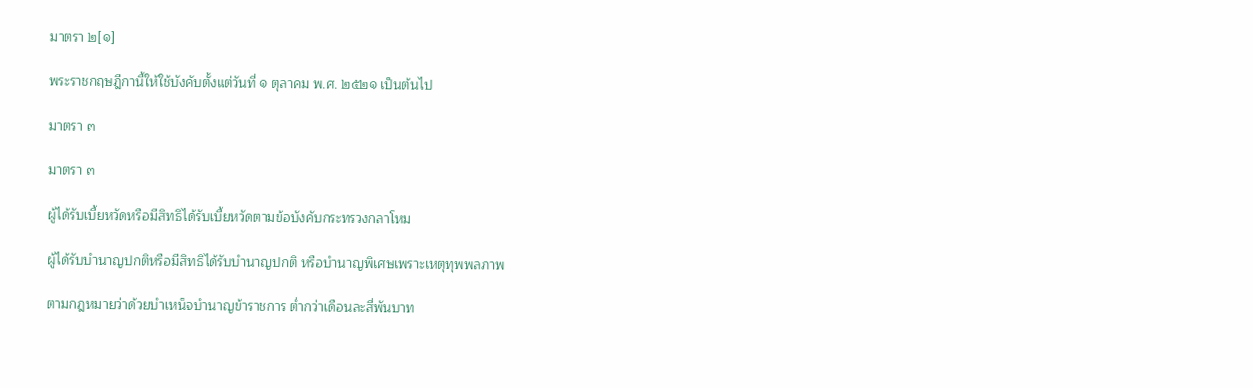มาตรา ๒[๑]

พระราชกฤษฎีกานี้ให้ใช้บังคับตั้งแต่วันที่ ๑ ตุลาคม พ.ศ. ๒๕๒๑ เป็นต้นไป

มาตรา ๓

มาตรา ๓

ผู้ได้รับเบี้ยหวัดหรือมีสิทธิได้รับเบี้ยหวัดตามข้อบังคับกระทรวงกลาโหม

ผู้ได้รับบำนาญปกติหรือมีสิทธิได้รับบำนาญปกติ หรือบำนาญพิเศษเพราะเหตุทุพพลภาพ

ตามกฎหมายว่าด้วยบำเหน็จบำนาญข้าราชการ ต่ำกว่าเดือนละสี่พันบาท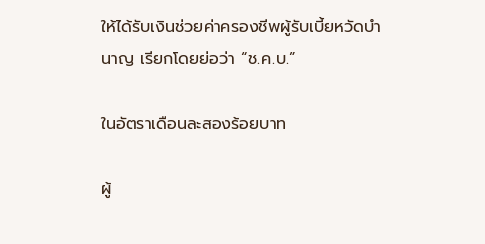ให้ได้รับเงินช่วยค่าครองชีพผู้รับเบี้ยหวัดบำนาญ เรียกโดยย่อว่า “ช.ค.บ.”

ในอัตราเดือนละสองร้อยบาท

ผู้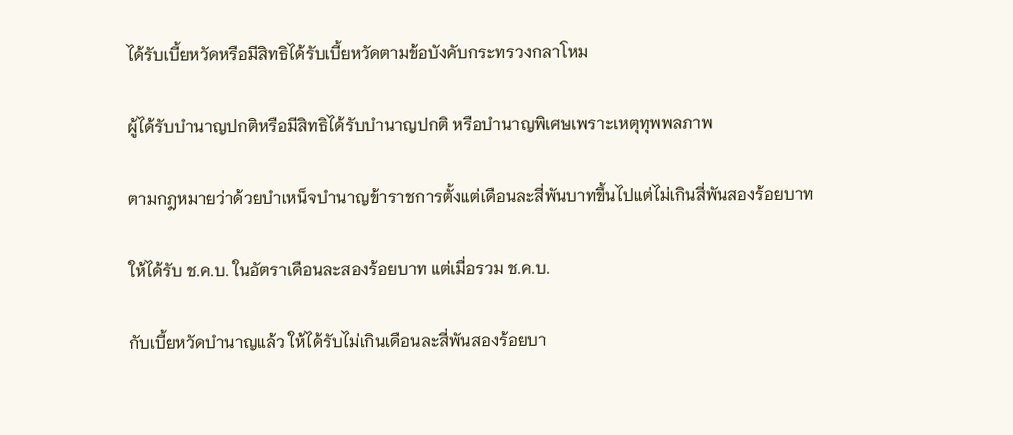ได้รับเบี้ยหวัดหรือมีสิทธิได้รับเบี้ยหวัดตามข้อบังคับกระทรวงกลาโหม

ผู้ได้รับบำนาญปกติหรือมีสิทธิได้รับบำนาญปกติ หรือบำนาญพิเศษเพราะเหตุทุพพลภาพ

ตามกฎหมายว่าด้วยบำเหน็จบำนาญข้าราชการตั้งแต่เดือนละสี่พันบาทขึ้นไปแต่ไม่เกินสี่พันสองร้อยบาท

ให้ได้รับ ช.ค.บ. ในอัตราเดือนละสองร้อยบาท แต่เมื่อรวม ช.ค.บ.

กับเบี้ยหวัดบำนาญแล้ว ให้ได้รับไม่เกินเดือนละสี่พันสองร้อยบา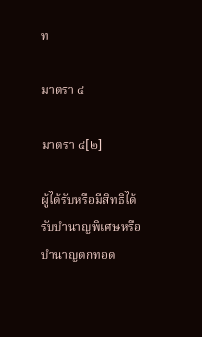ท

มาตรา ๔

มาตรา ๔[๒]

ผู้ได้รับหรือมีสิทธิได้รับบำนาญพิเศษหรือบำนาญตกทอด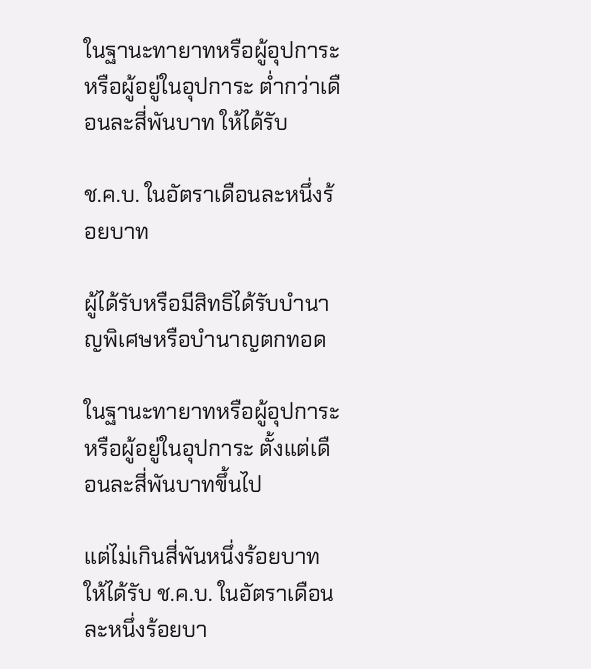ในฐานะทายาทหรือผู้อุปการะหรือผู้อยู่ในอุปการะ ต่ำกว่าเดือนละสี่พันบาท ให้ได้รับ

ช.ค.บ. ในอัตราเดือนละหนึ่งร้อยบาท

ผู้ได้รับหรือมีสิทธิได้รับบำนาญพิเศษหรือบำนาญตกทอด

ในฐานะทายาทหรือผู้อุปการะหรือผู้อยู่ในอุปการะ ตั้งแต่เดือนละสี่พันบาทขึ้นไป

แต่ไม่เกินสี่พันหนึ่งร้อยบาท ให้ได้รับ ช.ค.บ. ในอัตราเดือนละหนึ่งร้อยบา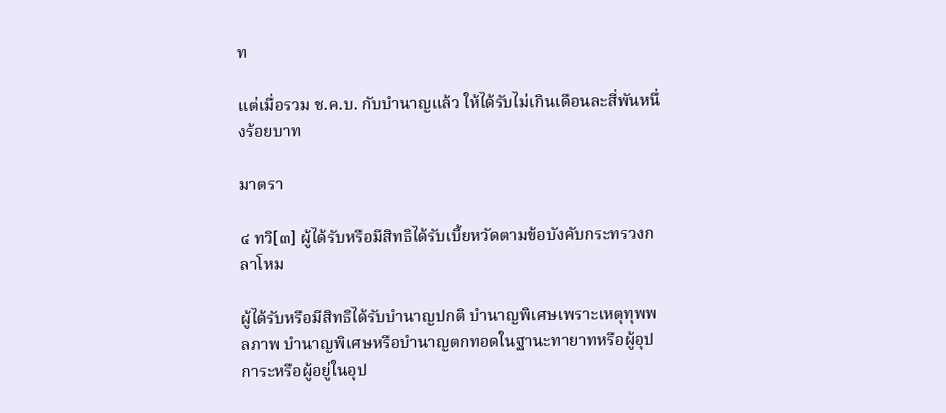ท

แต่เมื่อรวม ช.ค.บ. กับบำนาญแล้ว ให้ได้รับไม่เกินเดือนละสี่พันหนึ่งร้อยบาท

มาตรา

๔ ทวิ[๓] ผู้ได้รับหรือมีสิทธิได้รับเบี้ยหวัดตามข้อบังคับกระทรวงกลาโหม

ผู้ได้รับหรือมีสิทธิได้รับบำนาญปกติ บำนาญพิเศษเพราะเหตุทุพพลภาพ บำนาญพิเศษหรือบำนาญตกทอดในฐานะทายาทหรือผู้อุปการะหรือผู้อยู่ในอุป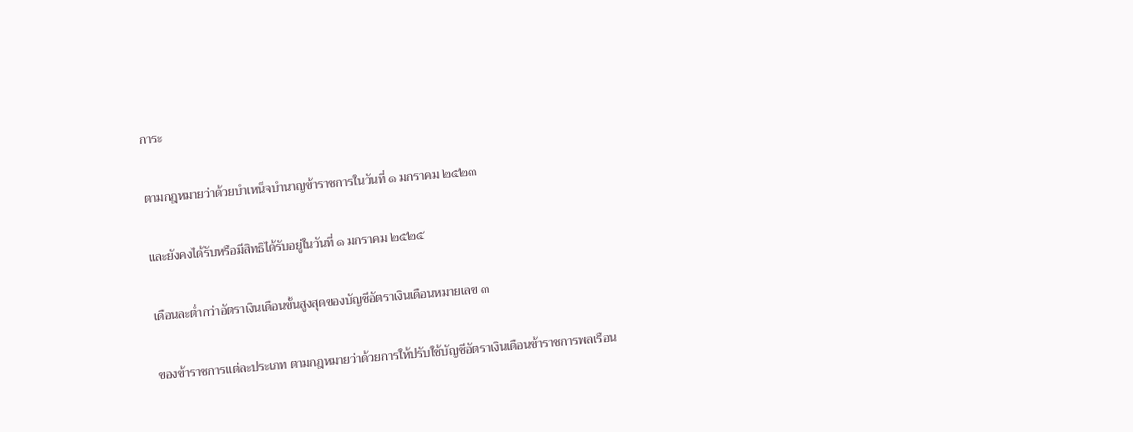การะ

ตามกฎหมายว่าด้วยบำเหน็จบำนาญข้าราชการในวันที่ ๑ มกราคม ๒๕๒๓

และยังคงได้รับหรือมีสิทธิได้รับอยู่ในวันที่ ๑ มกราคม ๒๕๒๕

เดือนละต่ำกว่าอัตราเงินเดือนขั้นสูงสุดของบัญชีอัตราเงินเดือนหมายเลข ๓

ของข้าราชการแต่ละประเภท ตามกฎหมายว่าด้วยการให้ปรับใช้บัญชีอัตราเงินเดือนข้าราชการพลเรือน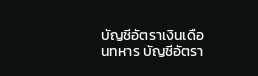บัญชีอัตราเงินเดือนทหาร บัญชีอัตรา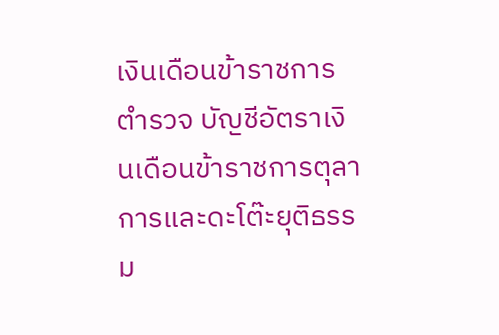เงินเดือนข้าราชการตำรวจ บัญชีอัตราเงินเดือนข้าราชการตุลาการและดะโต๊ะยุติธรรม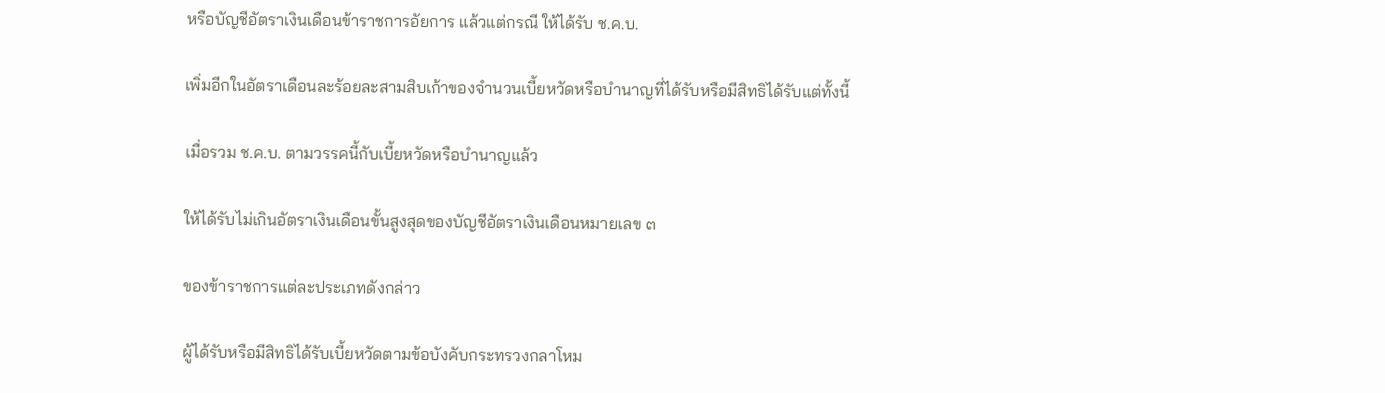หรือบัญชีอัตราเงินเดือนข้าราชการอัยการ แล้วแต่กรณี ให้ได้รับ ช.ค.บ.

เพิ่มอีกในอัตราเดือนละร้อยละสามสิบเก้าของจำนวนเบี้ยหวัดหรือบำนาญที่ได้รับหรือมีสิทธิได้รับแต่ทั้งนี้

เมื่อรวม ช.ค.บ. ตามวรรคนี้กับเบี้ยหวัดหรือบำนาญแล้ว

ให้ได้รับไม่เกินอัตราเงินเดือนขั้นสูงสุดของบัญชีอัตราเงินเดือนหมายเลข ๓

ของข้าราชการแต่ละประเภทดังกล่าว

ผู้ได้รับหรือมีสิทธิได้รับเบี้ยหวัดตามข้อบังคับกระทรวงกลาโหม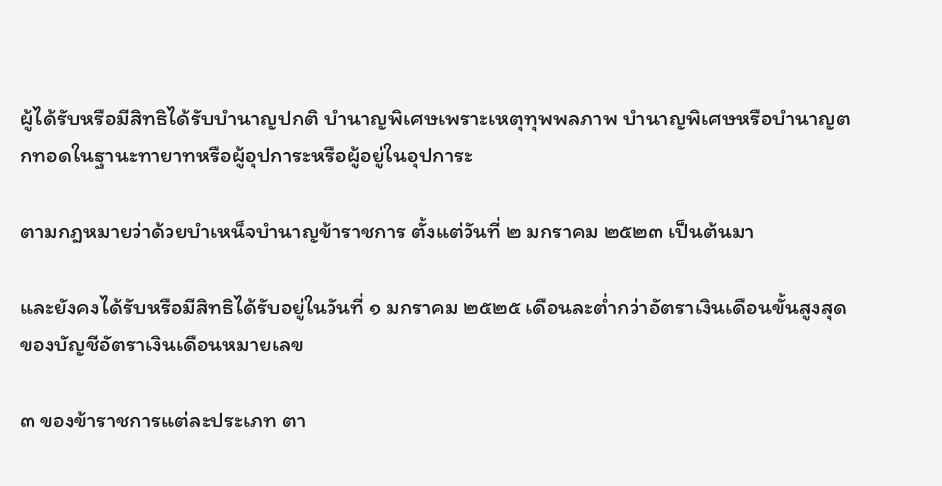ผู้ได้รับหรือมีสิทธิได้รับบำนาญปกติ บำนาญพิเศษเพราะเหตุทุพพลภาพ บำนาญพิเศษหรือบำนาญตกทอดในฐานะทายาทหรือผู้อุปการะหรือผู้อยู่ในอุปการะ

ตามกฎหมายว่าด้วยบำเหน็จบำนาญข้าราชการ ตั้งแต่วันที่ ๒ มกราคม ๒๕๒๓ เป็นต้นมา

และยังคงได้รับหรือมีสิทธิได้รับอยู่ในวันที่ ๑ มกราคม ๒๕๒๕ เดือนละต่ำกว่าอัตราเงินเดือนขั้นสูงสุดของบัญชีอัตราเงินเดือนหมายเลข

๓ ของข้าราชการแต่ละประเภท ตา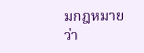มกฎหมายว่า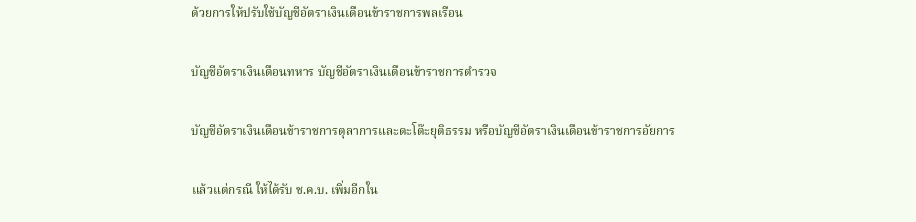ด้วยการให้ปรับใช้บัญชีอัตราเงินเดือนข้าราชการพลเรือน

บัญชีอัตราเงินเดือนทหาร บัญชีอัตราเงินเดือนข้าราชการตำรวจ

บัญชีอัตราเงินเดือนข้าราชการตุลาการและดะโต๊ะยุติธรรม หรือบัญชีอัตราเงินเดือนข้าราชการอัยการ

แล้วแต่กรณี ให้ได้รับ ช.ค.บ. เพิ่มอีกใน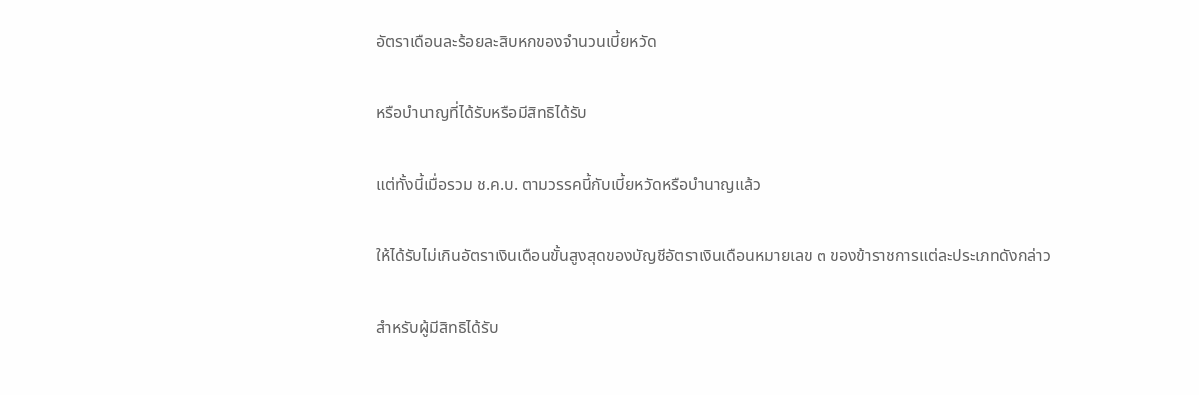อัตราเดือนละร้อยละสิบหกของจำนวนเบี้ยหวัด

หรือบำนาญที่ได้รับหรือมีสิทธิได้รับ

แต่ทั้งนี้เมื่อรวม ช.ค.บ. ตามวรรคนี้กับเบี้ยหวัดหรือบำนาญแล้ว

ให้ได้รับไม่เกินอัตราเงินเดือนขั้นสูงสุดของบัญชีอัตราเงินเดือนหมายเลข ๓ ของข้าราชการแต่ละประเภทดังกล่าว

สำหรับผู้มีสิทธิได้รับ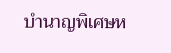บำนาญพิเศษห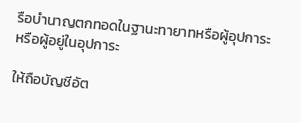รือบำนาญตกทอดในฐานะทายาทหรือผู้อุปการะหรือผู้อยู่ในอุปการะ

ให้ถือบัญชีอัต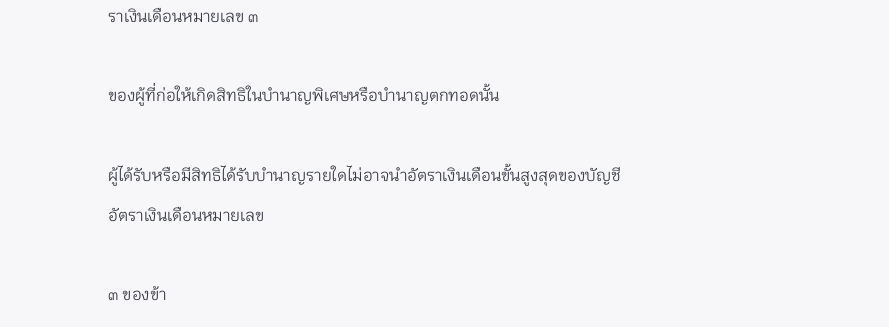ราเงินเดือนหมายเลข ๓

ของผู้ที่ก่อให้เกิดสิทธิในบำนาญพิเศษหรือบำนาญตกทอดนั้น

ผู้ได้รับหรือมีสิทธิได้รับบำนาญรายใดไม่อาจนำอัตราเงินเดือนขั้นสูงสุดของบัญชีอัตราเงินเดือนหมายเลข

๓ ของข้า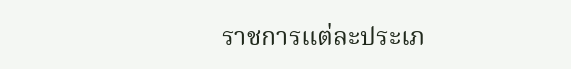ราชการแต่ละประเภ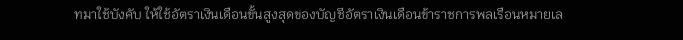ทมาใช้บังคับ ให้ใช้อัตราเงินเดือนขั้นสูงสุดของบัญชีอัตราเงินเดือนข้าราชการพลเรือนหมายเล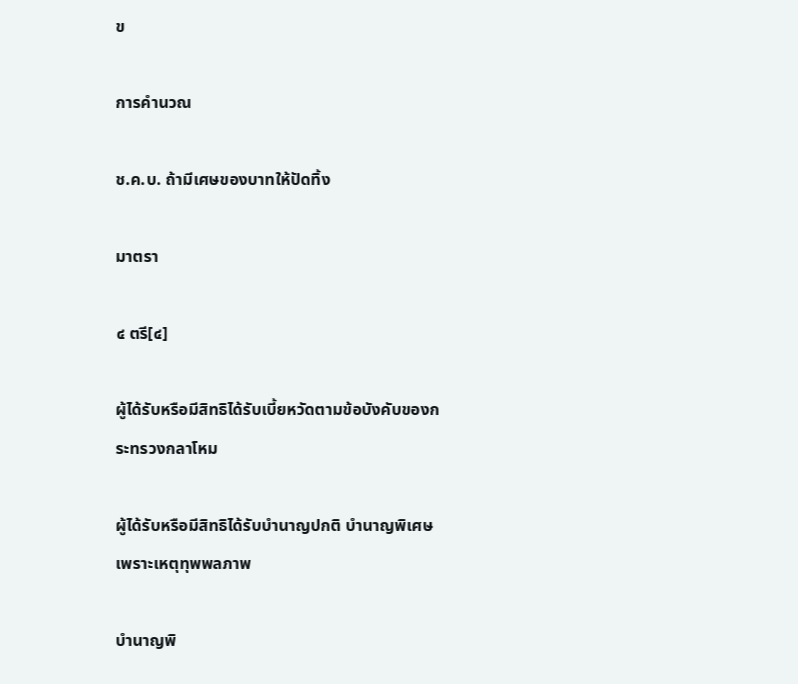ข

การคำนวณ

ช.ค.บ. ถ้ามีเศษของบาทให้ปัดทิ้ง

มาตรา

๔ ตรี[๔]

ผู้ได้รับหรือมีสิทธิได้รับเบี้ยหวัดตามข้อบังคับของกระทรวงกลาโหม

ผู้ได้รับหรือมีสิทธิได้รับบำนาญปกติ บำนาญพิเศษเพราะเหตุทุพพลภาพ

บำนาญพิ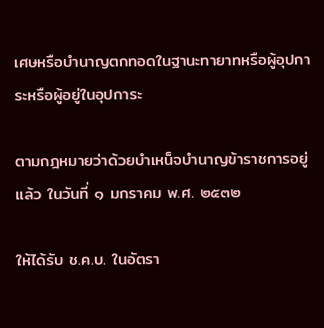เศษหรือบำนาญตกทอดในฐานะทายาทหรือผู้อุปการะหรือผู้อยู่ในอุปการะ

ตามกฎหมายว่าด้วยบำเหน็จบำนาญข้าราชการอยู่แล้ว ในวันที่ ๑ มกราคม พ.ศ. ๒๕๓๒

ให้ได้รับ ช.ค.บ. ในอัตรา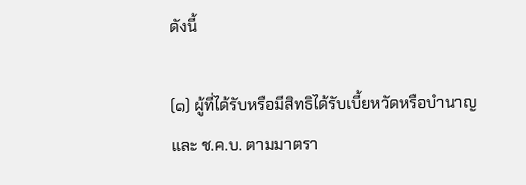ดังนี้

(๑) ผู้ที่ได้รับหรือมีสิทธิได้รับเบี้ยหวัดหรือบำนาญ และ ช.ค.บ. ตามมาตรา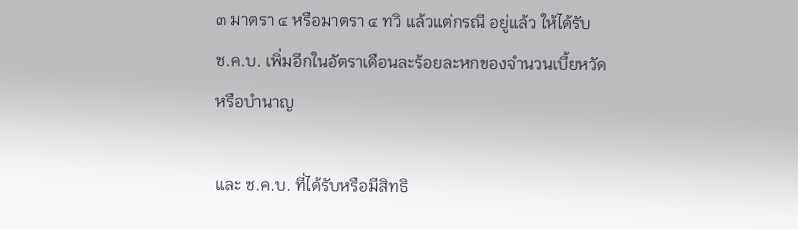๓ มาตรา ๔ หรือมาตรา ๔ ทวิ แล้วแต่กรณี อยู่แล้ว ให้ได้รับ ช.ค.บ. เพิ่มอีกในอัตราเดือนละร้อยละหกของจำนวนเบี้ยหวัดหรือบำนาญ

และ ช.ค.บ. ที่ได้รับหรือมีสิทธิ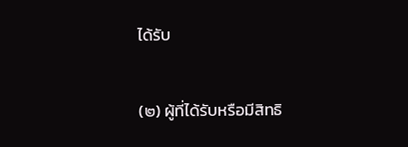ได้รับ

(๒) ผู้ที่ได้รับหรือมีสิทธิ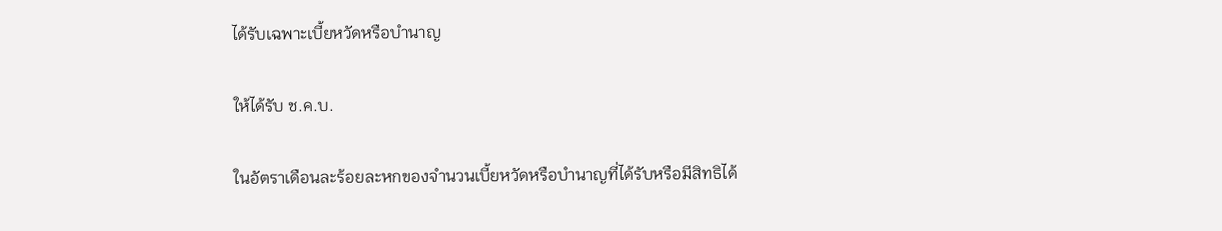ได้รับเฉพาะเบี้ยหวัดหรือบำนาญ

ให้ได้รับ ช.ค.บ.

ในอัตราเดือนละร้อยละหกของจำนวนเบี้ยหวัดหรือบำนาญที่ได้รับหรือมีสิทธิได้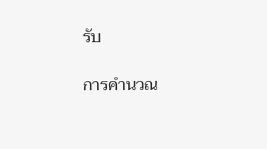รับ

การคำนวณ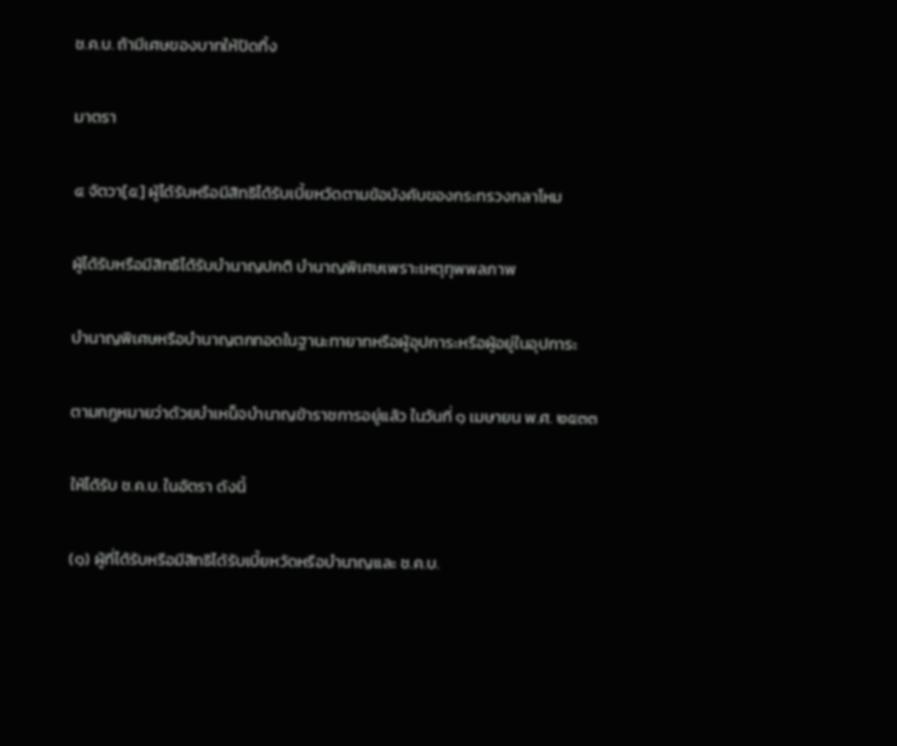ช.ค.บ. ถ้ามีเศษของบาทให้ปัดทิ้ง

มาตรา

๔ จัตวา[๕] ผู้ได้รับหรือมีสิทธิได้รับเบี้ยหวัดตามข้อบังคับของกระทรวงกลาโหม

ผู้ได้รับหรือมีสิทธิได้รับบำนาญปกติ บำนาญพิเศษเพราะเหตุทุพพลภาพ

บำนาญพิเศษหรือบำนาญตกทอดในฐานะทายาทหรือผู้อุปการะหรือผู้อยู่ในอุปการะ

ตามกฎหมายว่าด้วยบำเหน็จบำนาญข้าราชการอยู่แล้ว ในวันที่ ๑ เมษายน พ.ศ. ๒๕๓๓

ให้ได้รับ ช.ค.บ. ในอัตรา ดังนี้

(๑) ผู้ที่ได้รับหรือมีสิทธิได้รับเบี้ยหวัดหรือบำนาญและ ช.ค.บ.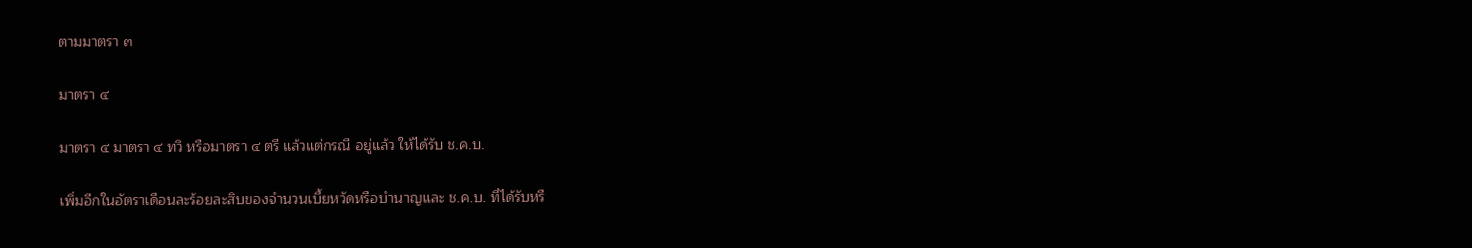ตามมาตรา ๓

มาตรา ๔

มาตรา ๔ มาตรา ๔ ทวิ หรือมาตรา ๔ ตรี แล้วแต่กรณี อยู่แล้ว ให้ได้รับ ช.ค.บ.

เพิ่มอีกในอัตราเดือนละร้อยละสิบของจำนวนเบี้ยหวัดหรือบำนาญและ ช.ค.บ. ที่ได้รับหรื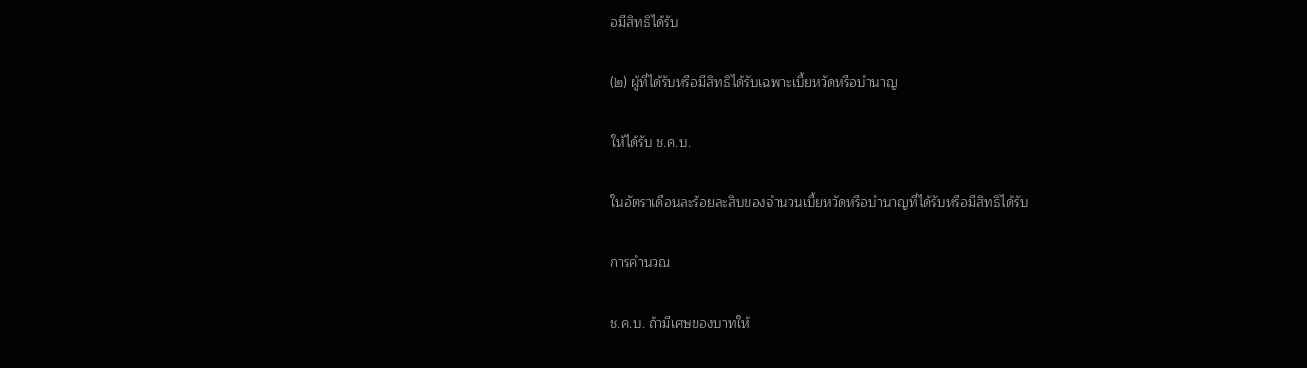อมีสิทธิได้รับ

(๒) ผู้ที่ได้รับหรือมีสิทธิได้รับเฉพาะเบี้ยหวัดหรือบำนาญ

ให้ได้รับ ช.ค.บ.

ในอัตราเดือนละร้อยละสิบของจำนวนเบี้ยหวัดหรือบำนาญที่ได้รับหรือมีสิทธิได้รับ

การคำนวณ

ช.ค.บ. ถ้ามีเศษของบาทให้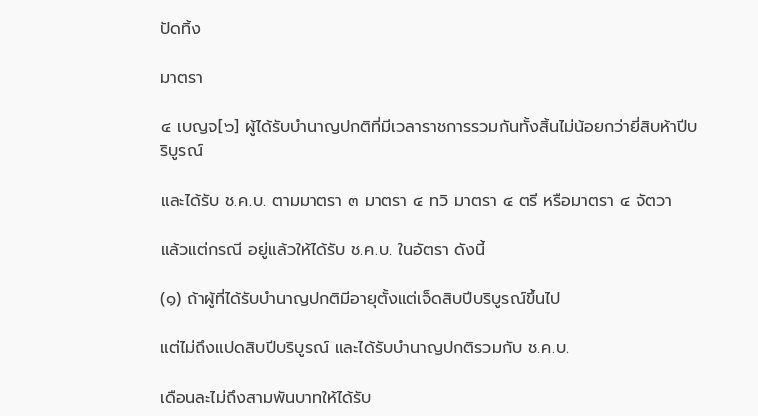ปัดทิ้ง

มาตรา

๔ เบญจ[๖] ผู้ได้รับบำนาญปกติที่มีเวลาราชการรวมกันทั้งสิ้นไม่น้อยกว่ายี่สิบห้าปีบริบูรณ์

และได้รับ ช.ค.บ. ตามมาตรา ๓ มาตรา ๔ ทวิ มาตรา ๔ ตรี หรือมาตรา ๔ จัตวา

แล้วแต่กรณี อยู่แล้วให้ได้รับ ช.ค.บ. ในอัตรา ดังนี้

(๑) ถ้าผู้ที่ได้รับบำนาญปกติมีอายุตั้งแต่เจ็ดสิบปีบริบูรณ์ขึ้นไป

แต่ไม่ถึงแปดสิบปีบริบูรณ์ และได้รับบำนาญปกติรวมกับ ช.ค.บ.

เดือนละไม่ถึงสามพันบาทให้ได้รับ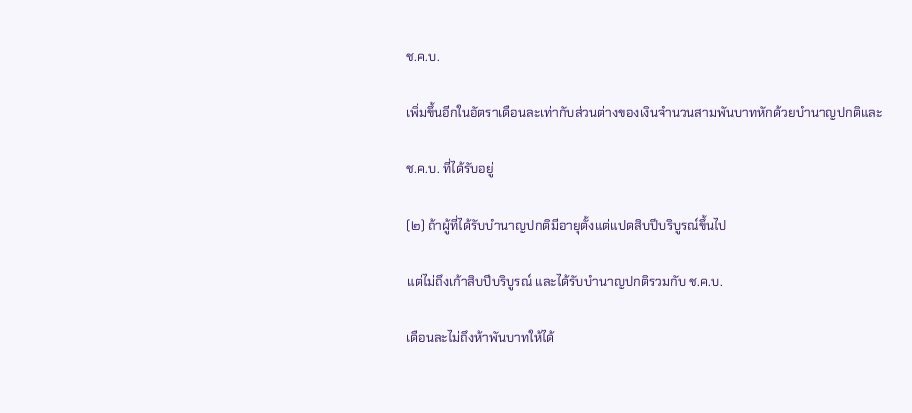ช.ค.บ.

เพิ่มขึ้นอีกในอัตราเดือนละเท่ากับส่วนต่างของเงินจำนวนสามพันบาทหักด้วยบำนาญปกติและ

ช.ค.บ. ที่ได้รับอยู่

(๒) ถ้าผู้ที่ได้รับบำนาญปกติมีอายุตั้งแต่แปดสิบปีบริบูรณ์ขึ้นไป

แต่ไม่ถึงเก้าสิบปีบริบูรณ์ และได้รับบำนาญปกติรวมกับ ช.ค.บ.

เดือนละไม่ถึงห้าพันบาทให้ได้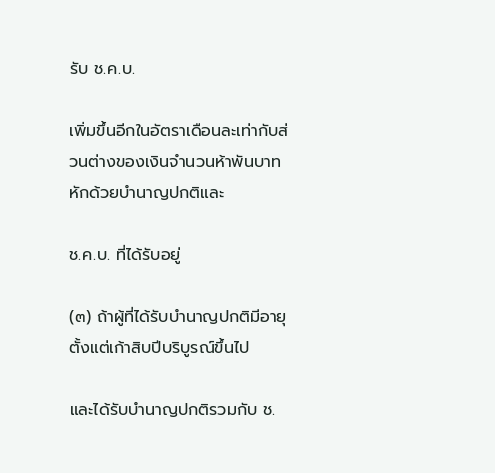รับ ช.ค.บ.

เพิ่มขึ้นอีกในอัตราเดือนละเท่ากับส่วนต่างของเงินจำนวนห้าพันบาทหักด้วยบำนาญปกติและ

ช.ค.บ. ที่ได้รับอยู่

(๓) ถ้าผู้ที่ได้รับบำนาญปกติมีอายุตั้งแต่เก้าสิบปีบริบูรณ์ขึ้นไป

และได้รับบำนาญปกติรวมกับ ช.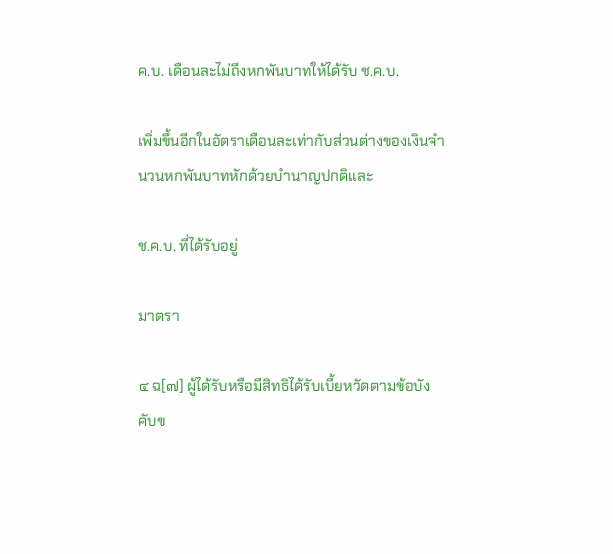ค.บ. เดือนละไม่ถึงหกพันบาทให้ได้รับ ช.ค.บ.

เพิ่มขึ้นอีกในอัตราเดือนละเท่ากับส่วนต่างของเงินจำนวนหกพันบาทหักด้วยบำนาญปกติและ

ช.ค.บ. ที่ได้รับอยู่

มาตรา

๔ ฉ[๗] ผู้ได้รับหรือมีสิทธิได้รับเบี้ยหวัดตามข้อบังคับข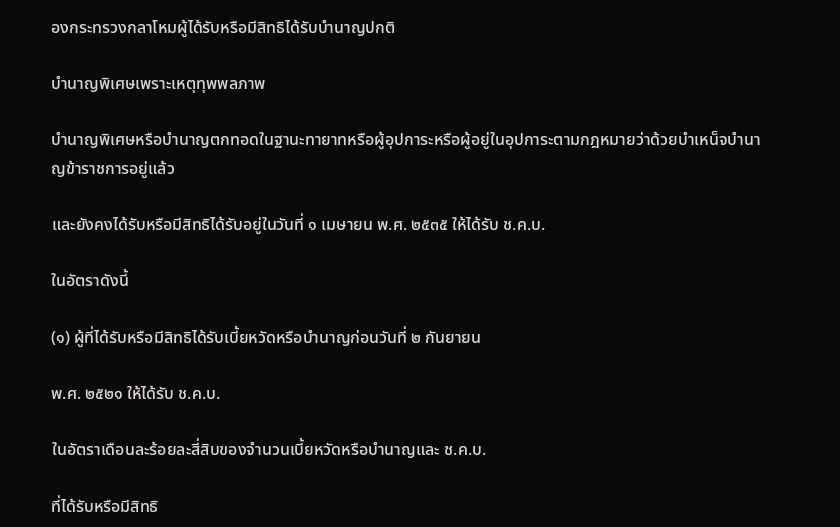องกระทรวงกลาโหมผู้ได้รับหรือมีสิทธิได้รับบำนาญปกติ

บำนาญพิเศษเพราะเหตุทุพพลภาพ

บำนาญพิเศษหรือบำนาญตกทอดในฐานะทายาทหรือผู้อุปการะหรือผู้อยู่ในอุปการะตามกฎหมายว่าด้วยบำเหน็จบำนาญข้าราชการอยู่แล้ว

และยังคงได้รับหรือมีสิทธิได้รับอยู่ในวันที่ ๑ เมษายน พ.ศ. ๒๕๓๕ ให้ได้รับ ช.ค.บ.

ในอัตราดังนี้

(๑) ผู้ที่ได้รับหรือมีสิทธิได้รับเบี้ยหวัดหรือบำนาญก่อนวันที่ ๒ กันยายน

พ.ศ. ๒๕๒๑ ให้ได้รับ ช.ค.บ.

ในอัตราเดือนละร้อยละสี่สิบของจำนวนเบี้ยหวัดหรือบำนาญและ ช.ค.บ.

ที่ได้รับหรือมีสิทธิ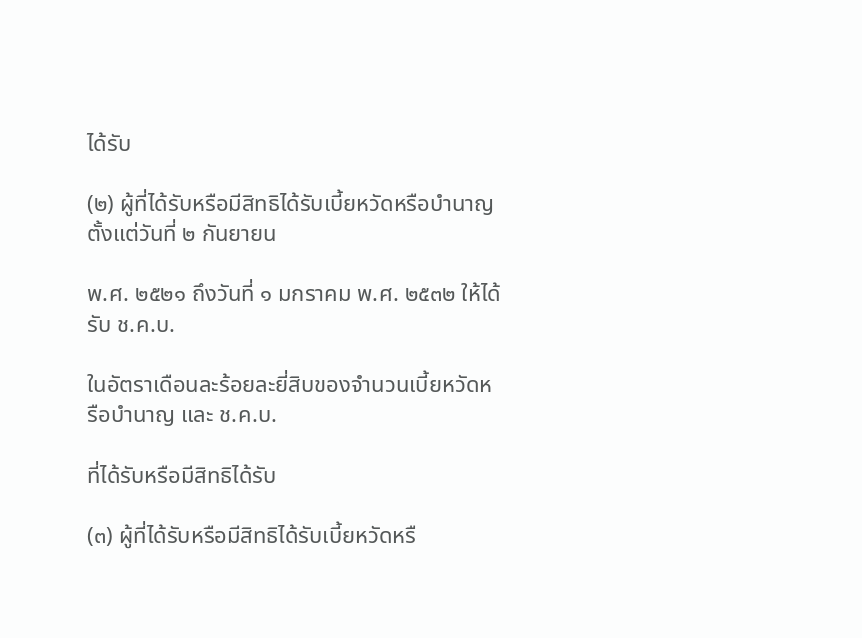ได้รับ

(๒) ผู้ที่ได้รับหรือมีสิทธิได้รับเบี้ยหวัดหรือบำนาญตั้งแต่วันที่ ๒ กันยายน

พ.ศ. ๒๕๒๑ ถึงวันที่ ๑ มกราคม พ.ศ. ๒๕๓๒ ให้ได้รับ ช.ค.บ.

ในอัตราเดือนละร้อยละยี่สิบของจำนวนเบี้ยหวัดหรือบำนาญ และ ช.ค.บ.

ที่ได้รับหรือมีสิทธิได้รับ

(๓) ผู้ที่ได้รับหรือมีสิทธิได้รับเบี้ยหวัดหรื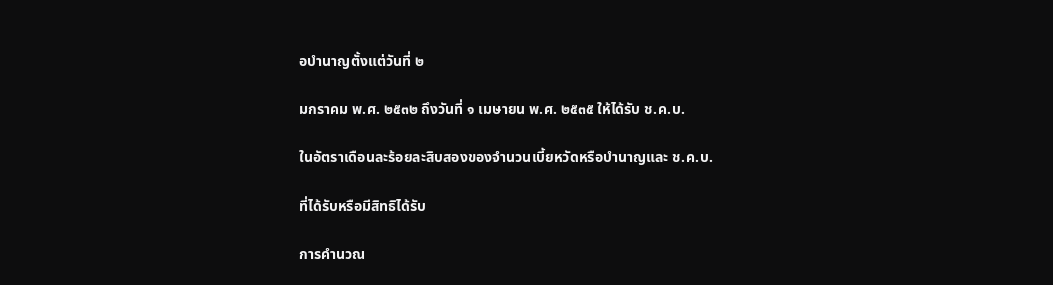อบำนาญตั้งแต่วันที่ ๒

มกราคม พ.ศ. ๒๕๓๒ ถึงวันที่ ๑ เมษายน พ.ศ. ๒๕๓๕ ให้ได้รับ ช.ค.บ.

ในอัตราเดือนละร้อยละสิบสองของจำนวนเบี้ยหวัดหรือบำนาญและ ช.ค.บ.

ที่ได้รับหรือมีสิทธิได้รับ

การคำนวณ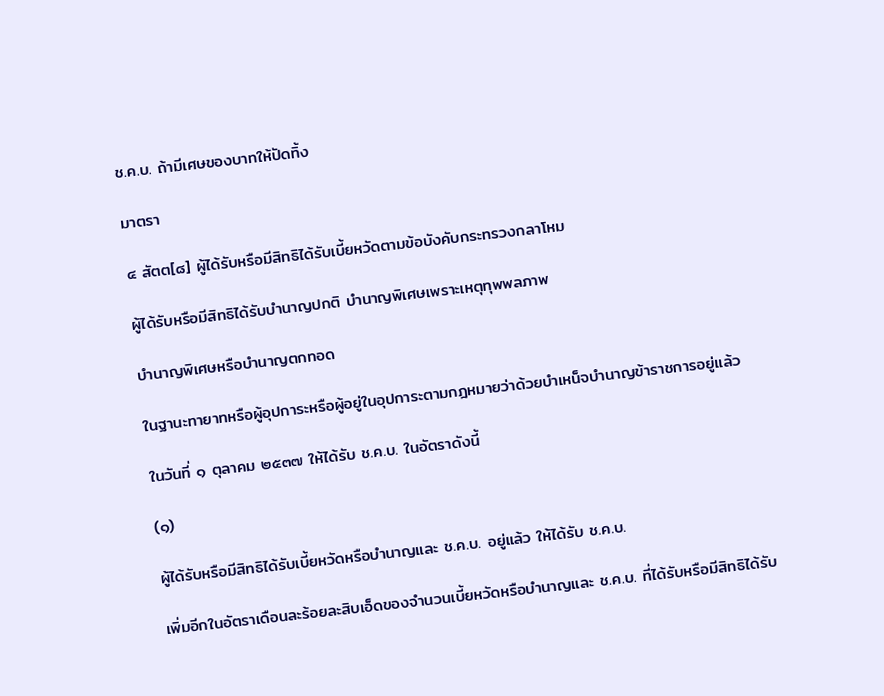ช.ค.บ. ถ้ามีเศษของบาทให้ปัดทิ้ง

มาตรา

๔ สัตต[๘] ผู้ได้รับหรือมีสิทธิได้รับเบี้ยหวัดตามข้อบังคับกระทรวงกลาโหม

ผู้ได้รับหรือมีสิทธิได้รับบำนาญปกติ บำนาญพิเศษเพราะเหตุทุพพลภาพ

บำนาญพิเศษหรือบำนาญตกทอด

ในฐานะทายาทหรือผู้อุปการะหรือผู้อยู่ในอุปการะตามกฎหมายว่าด้วยบำเหน็จบำนาญข้าราชการอยู่แล้ว

ในวันที่ ๑ ตุลาคม ๒๕๓๗ ให้ได้รับ ช.ค.บ. ในอัตราดังนี้

(๑)

ผู้ได้รับหรือมีสิทธิได้รับเบี้ยหวัดหรือบำนาญและ ช.ค.บ. อยู่แล้ว ให้ได้รับ ช.ค.บ.

เพิ่มอีกในอัตราเดือนละร้อยละสิบเอ็ดของจำนวนเบี้ยหวัดหรือบำนาญและ ช.ค.บ. ที่ได้รับหรือมีสิทธิได้รับ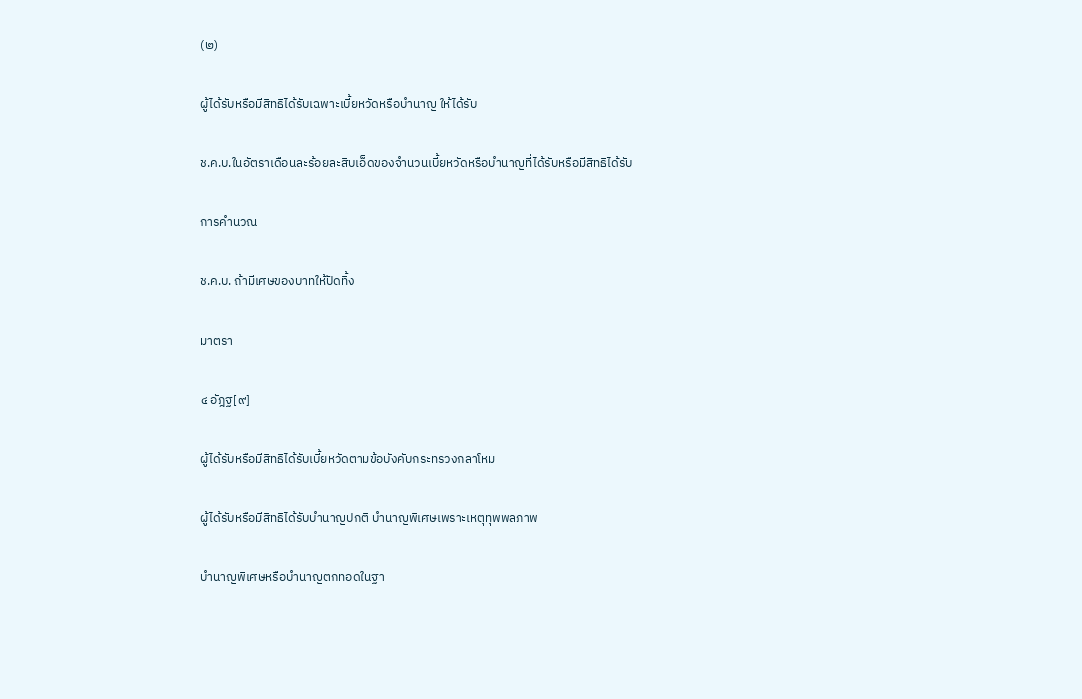(๒)

ผู้ได้รับหรือมีสิทธิได้รับเฉพาะเบี้ยหวัดหรือบำนาญ ให้ได้รับ

ช.ค.บ.ในอัตราเดือนละร้อยละสิบเอ็ดของจำนวนเบี้ยหวัดหรือบำนาญที่ได้รับหรือมีสิทธิได้รับ

การคำนวณ

ช.ค.บ. ถ้ามีเศษของบาทให้ปัดทิ้ง

มาตรา

๔ อัฎฐ[๙]

ผู้ได้รับหรือมีสิทธิได้รับเบี้ยหวัดตามข้อบังคับกระทรวงกลาโหม

ผู้ได้รับหรือมีสิทธิได้รับบำนาญปกติ บำนาญพิเศษเพราะเหตุทุพพลภาพ

บำนาญพิเศษหรือบำนาญตกทอดในฐา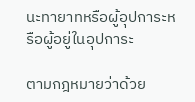นะทายาทหรือผู้อุปการะหรือผู้อยู่ในอุปการะ

ตามกฎหมายว่าด้วย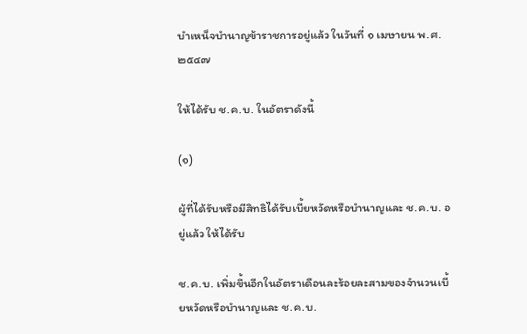บำเหน็จบำนาญข้าราชการอยู่แล้ว ในวันที่ ๑ เมษายน พ.ศ. ๒๕๔๗

ให้ได้รับ ช.ค.บ. ในอัตราดังนี้

(๑)

ผู้ที่ได้รับหรือมีสิทธิได้รับเบี้ยหวัดหรือบำนาญและ ช.ค.บ. อยู่แล้ว ให้ได้รับ

ช.ค.บ. เพิ่มขึ้นอีกในอัตราเดือนละร้อยละสามของจำนวนเบี้ยหวัดหรือบำนาญและ ช.ค.บ.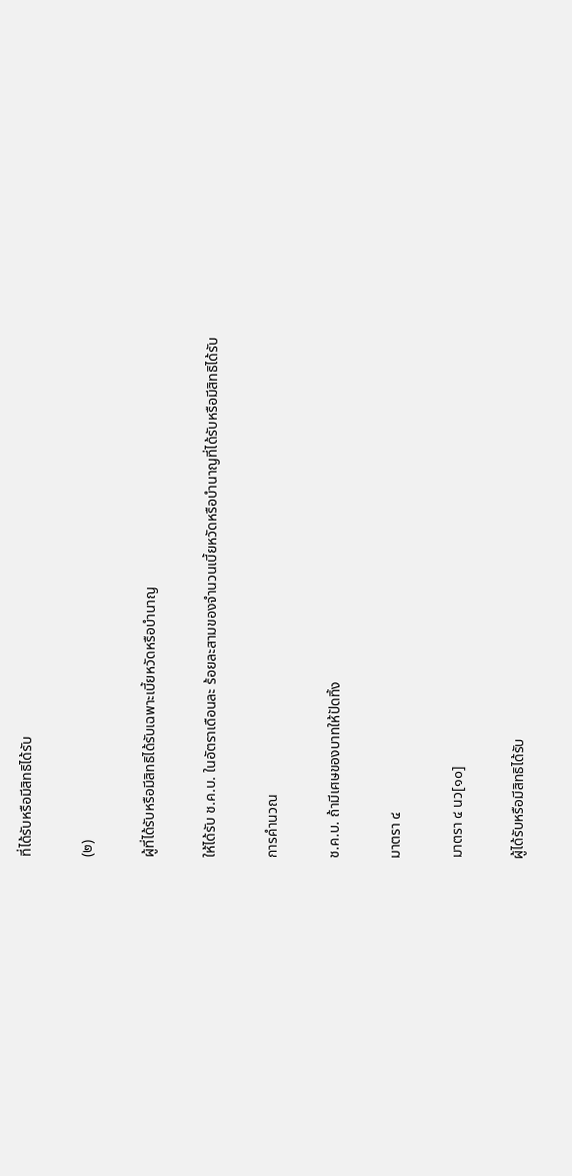ที่ได้รับหรือมีสิทธิได้รับ

(๒)

ผู้ที่ได้รับหรือมีสิทธิได้รับเฉพาะเบี้ยหวัดหรือบำนาญ

ให้ได้รับ ช.ค.บ. ในอัตราเดือนละ ร้อยละสามของจำนวนเบี้ยหวัดหรือบำนาญที่ได้รับหรือมีสิทธิได้รับ

การคำนวณ

ช.ค.บ. ถ้ามีเศษของบาทให้ปัดทิ้ง

มาตรา ๔

มาตรา ๔ นว[๑๐]

ผู้ได้รับหรือมีสิทธิได้รับ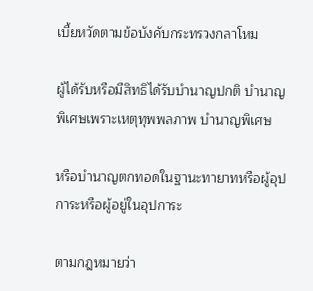เบี้ยหวัดตามข้อบังคับกระทรวงกลาโหม

ผู้ได้รับหรือมีสิทธิได้รับบำนาญปกติ บำนาญพิเศษเพราะเหตุทุพพลภาพ บำนาญพิเศษ

หรือบำนาญตกทอดในฐานะทายาทหรือผู้อุปการะหรือผู้อยู่ในอุปการะ

ตามกฎหมายว่า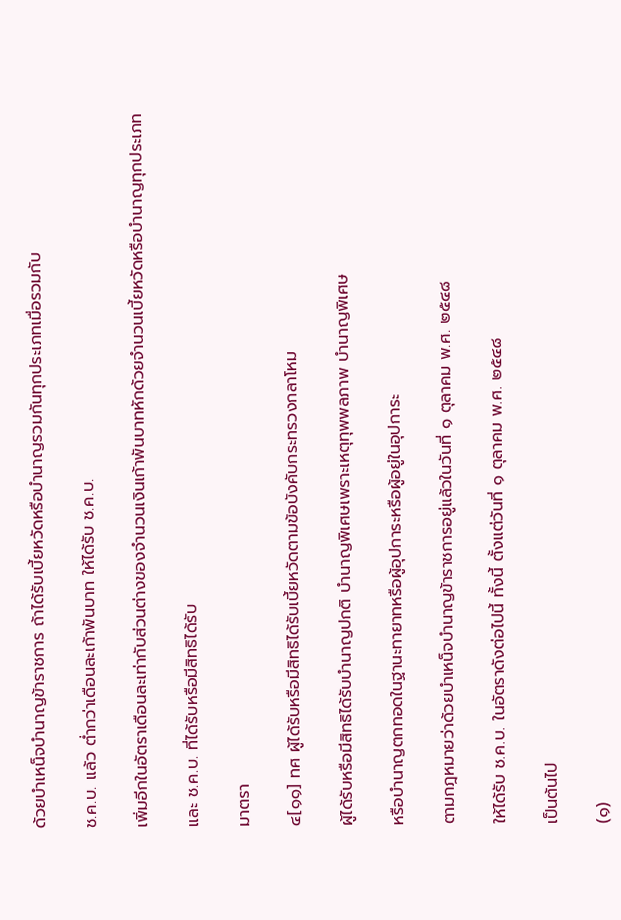ด้วยบำเหน็จบำนาญข้าราชการ ถ้าได้รับเบี้ยหวัดหรือบำนาญรวมกันทุกประเภทเมื่อรวมกับ

ช.ค.บ. แล้ว ต่ำกว่าเดือนละเก้าพันบาท ให้ได้รับ ช.ค.บ.

เพิ่มอีกในอัตราเดือนละเท่ากับส่วนต่างของจำนวนเงินเก้าพันบาทหักด้วยจำนวนเบี้ยหวัดหรือบำนาญทุกประเภท

และ ช.ค.บ. ที่ได้รับหรือมีสิทธิได้รับ

มาตรา

๔[๑๑] ทศ ผู้ได้รับหรือมีสิทธิได้รับเบี้ยหวัดตามข้อบังคับกระทรวงกลาโหม

ผู้ได้รับหรือมีสิทธิได้รับบำนาญปกติ บำนาญพิเศษเพราะเหตุทุพพลภาพ บำนาญพิเศษ

หรือบำนาญตกทอดในฐานะทายาทหรือผู้อุปการะหรือผู้อยู่ในอุปการะ

ตามกฎหมายว่าด้วยบำเหน็จบำนาญข้าราชการอยู่แล้วในวันที่ ๑ ตุลาคม พ.ศ. ๒๕๔๘

ให้ได้รับ ช.ค.บ. ในอัตราดังต่อไปนี้ ทั้งนี้ ตั้งแต่วันที่ ๑ ตุลาคม พ.ศ. ๒๕๔๘

เป็นต้นไป

(๑)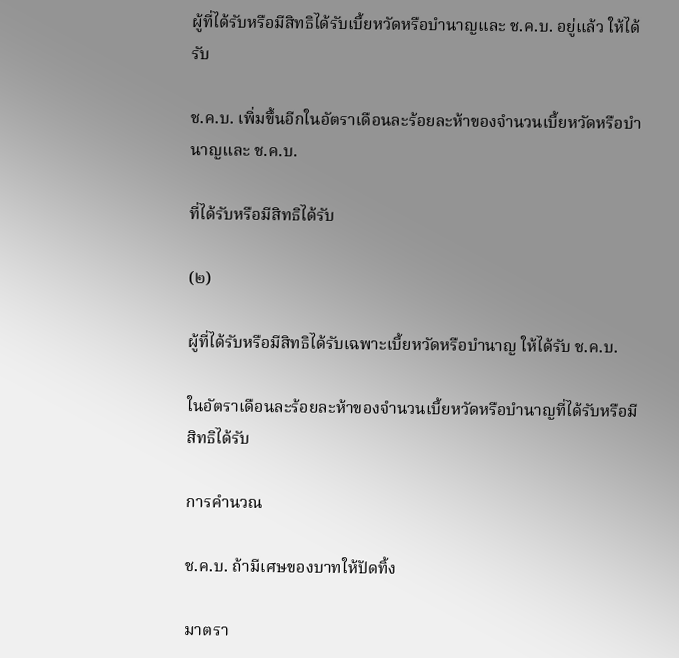ผู้ที่ได้รับหรือมีสิทธิได้รับเบี้ยหวัดหรือบำนาญและ ช.ค.บ. อยู่แล้ว ให้ได้รับ

ช.ค.บ. เพิ่มขึ้นอีกในอัตราเดือนละร้อยละห้าของจำนวนเบี้ยหวัดหรือบำนาญและ ช.ค.บ.

ที่ได้รับหรือมีสิทธิได้รับ

(๒)

ผู้ที่ได้รับหรือมีสิทธิได้รับเฉพาะเบี้ยหวัดหรือบำนาญ ให้ได้รับ ช.ค.บ.

ในอัตราเดือนละร้อยละห้าของจำนวนเบี้ยหวัดหรือบำนาญที่ได้รับหรือมีสิทธิได้รับ

การคำนวณ

ช.ค.บ. ถ้ามีเศษของบาทให้ปัดทิ้ง

มาตรา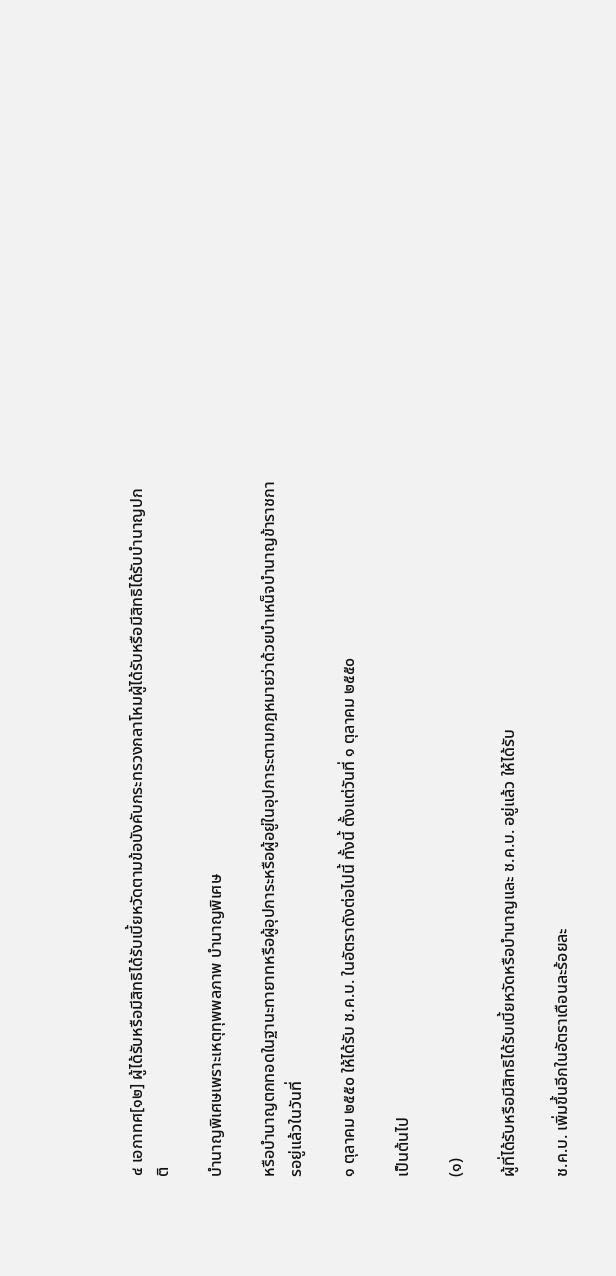๔ เอกาทศ[๑๒] ผู้ได้รับหรือมีสิทธิได้รับเบี้ยหวัดตามข้อบังคับกระทรวงกลาโหมผู้ได้รับหรือมีสิทธิได้รับบำนาญปกติ

บำนาญพิเศษเพราะเหตุทุพพลภาพ บำนาญพิเศษ

หรือบำนาญตกทอดในฐานะทายาทหรือผู้อุปการะหรือผู้อยู่ในอุปการะตามกฎหมายว่าด้วยบำเหน็จบำนาญข้าราชการอยู่แล้วในวันที่

๑ ตุลาคม ๒๕๕๐ ให้ได้รับ ช.ค.บ. ในอัตราดังต่อไปนี้ ทั้งนี้ ตั้งแต่วันที่ ๑ ตุลาคม ๒๕๕๐

เป็นต้นไป

(๑)

ผู้ที่ได้รับหรือมีสิทธิได้รับเบี้ยหวัดหรือบำนาญและ ช.ค.บ. อยู่แล้ว ให้ได้รับ

ช.ค.บ. เพิ่มขึ้นอีกในอัตราเดือนละร้อยละ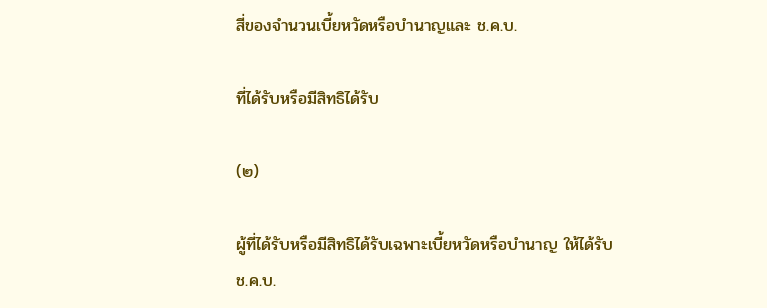สี่ของจำนวนเบี้ยหวัดหรือบำนาญและ ช.ค.บ.

ที่ได้รับหรือมีสิทธิได้รับ

(๒)

ผู้ที่ได้รับหรือมีสิทธิได้รับเฉพาะเบี้ยหวัดหรือบำนาญ ให้ได้รับ ช.ค.บ.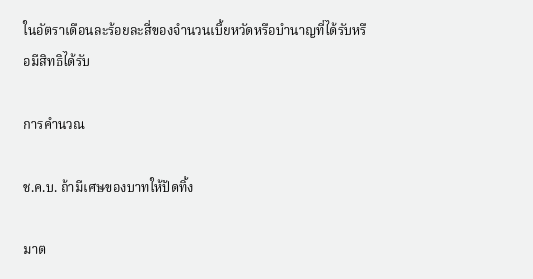ในอัตราเดือนละร้อยละสี่ของจำนวนเบี้ยหวัดหรือบำนาญที่ได้รับหรือมีสิทธิได้รับ

การคำนวณ

ช.ค.บ. ถ้ามีเศษของบาทให้ปัดทิ้ง

มาต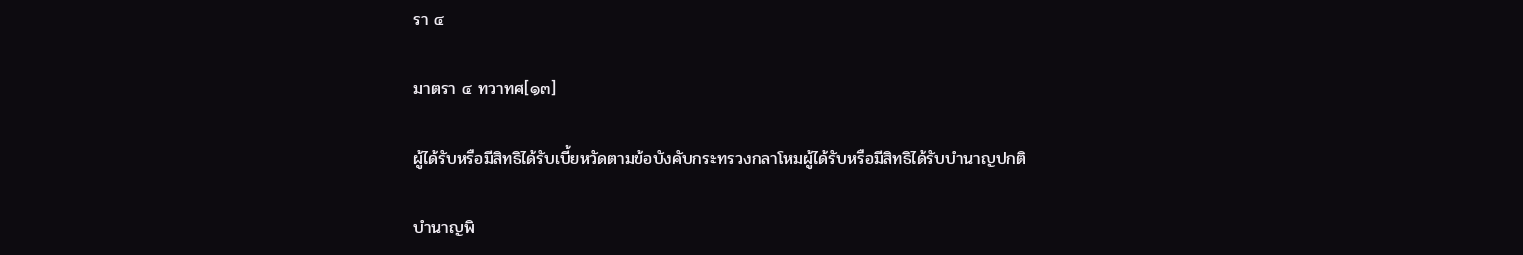รา ๔

มาตรา ๔ ทวาทศ[๑๓]

ผู้ได้รับหรือมีสิทธิได้รับเบี้ยหวัดตามข้อบังคับกระทรวงกลาโหมผู้ได้รับหรือมีสิทธิได้รับบำนาญปกติ

บำนาญพิ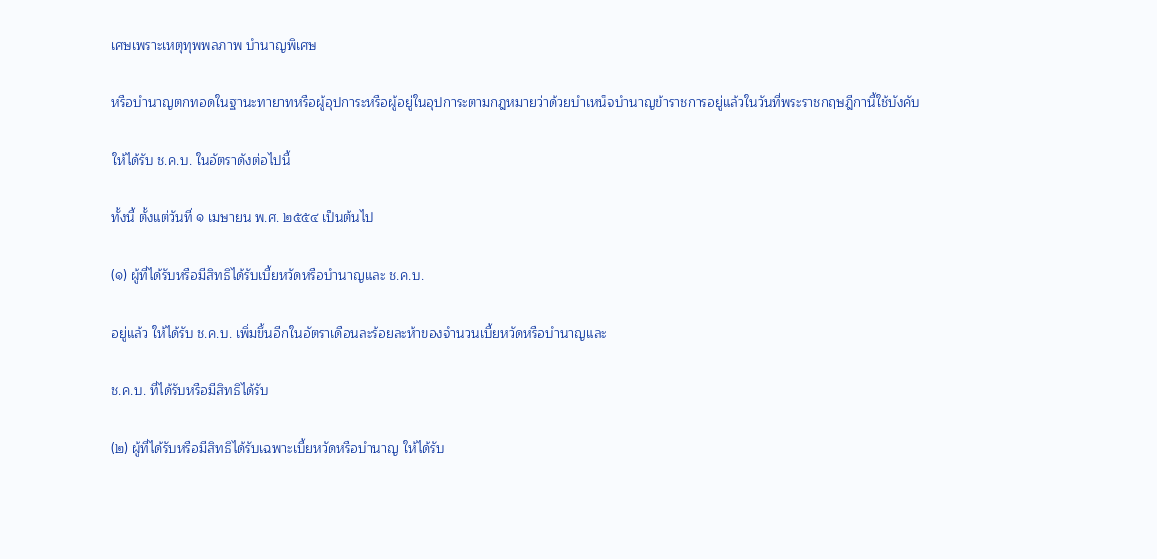เศษเพราะเหตุทุพพลภาพ บำนาญพิเศษ

หรือบำนาญตกทอดในฐานะทายาทหรือผู้อุปการะหรือผู้อยู่ในอุปการะตามกฎหมายว่าด้วยบำเหน็จบำนาญข้าราชการอยู่แล้วในวันที่พระราชกฤษฎีกานี้ใช้บังคับ

ให้ได้รับ ช.ค.บ. ในอัตราดังต่อไปนี้

ทั้งนี้ ตั้งแต่วันที่ ๑ เมษายน พ.ศ. ๒๕๕๔ เป็นต้นไป

(๑) ผู้ที่ได้รับหรือมีสิทธิได้รับเบี้ยหวัดหรือบำนาญและ ช.ค.บ.

อยู่แล้ว ให้ได้รับ ช.ค.บ. เพิ่มขึ้นอีกในอัตราเดือนละร้อยละห้าของจำนวนเบี้ยหวัดหรือบำนาญและ

ช.ค.บ. ที่ได้รับหรือมีสิทธิได้รับ

(๒) ผู้ที่ได้รับหรือมีสิทธิได้รับเฉพาะเบี้ยหวัดหรือบำนาญ ให้ได้รับ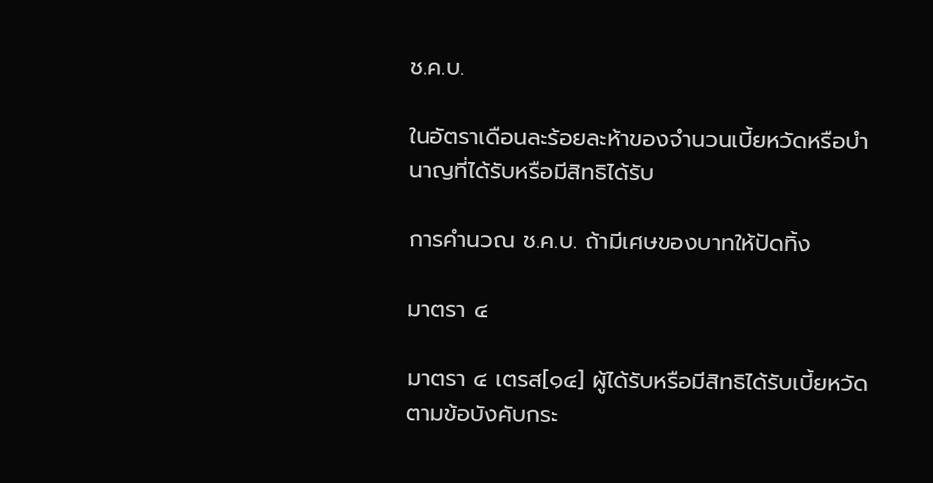ช.ค.บ.

ในอัตราเดือนละร้อยละห้าของจำนวนเบี้ยหวัดหรือบำนาญที่ได้รับหรือมีสิทธิได้รับ

การคำนวณ ช.ค.บ. ถ้ามีเศษของบาทให้ปัดทิ้ง

มาตรา ๔

มาตรา ๔ เตรส[๑๔] ผู้ได้รับหรือมีสิทธิได้รับเบี้ยหวัดตามข้อบังคับกระ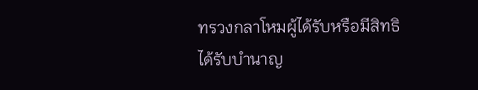ทรวงกลาโหมผู้ได้รับหรือมีสิทธิได้รับบำนาญ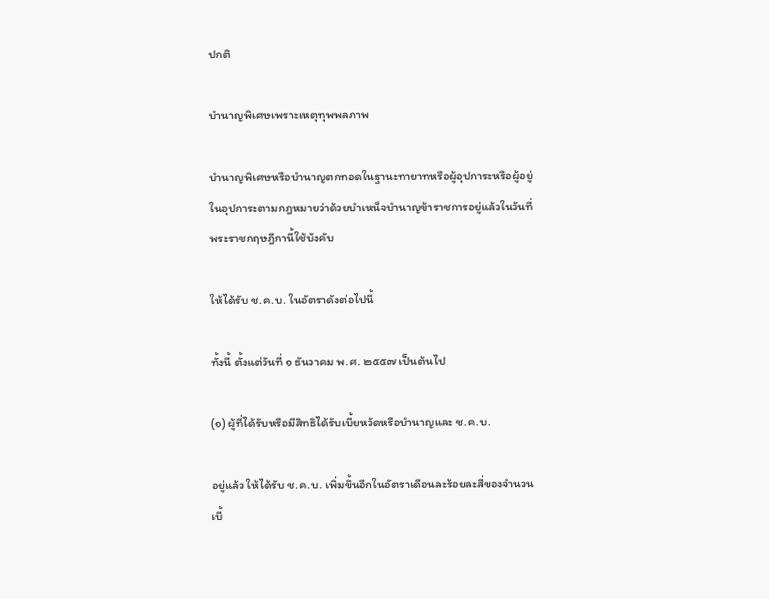ปกติ

บำนาญพิเศษเพราะเหตุทุพพลภาพ

บำนาญพิเศษหรือบำนาญตกทอดในฐานะทายาทหรือผู้อุปการะหรือผู้อยู่ในอุปการะตามกฎหมายว่าด้วยบำเหน็จบำนาญข้าราชการอยู่แล้วในวันที่พระราชกฤษฎีกานี้ใช้บังคับ

ให้ได้รับ ช.ค.บ. ในอัตราดังต่อไปนี้

ทั้งนี้ ตั้งแต่วันที่ ๑ ธันวาคม พ.ศ. ๒๕๕๗ เป็นต้นไป

(๑) ผู้ที่ได้รับหรือมีสิทธิได้รับเบี้ยหวัดหรือบำนาญและ ช.ค.บ.

อยู่แล้ว ให้ได้รับ ช.ค.บ. เพิ่มขึ้นอีกในอัตราเดือนละร้อยละสี่ของจำนวนเบี้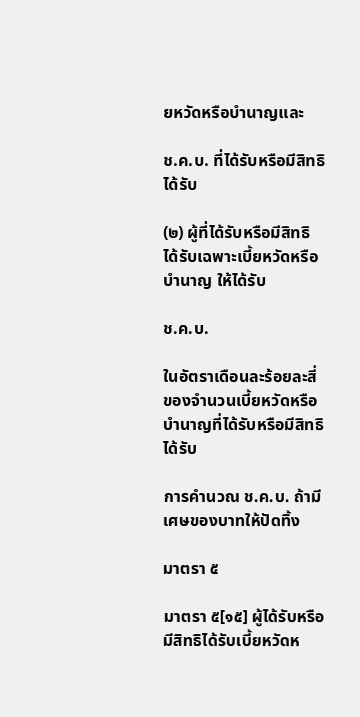ยหวัดหรือบำนาญและ

ช.ค.บ. ที่ได้รับหรือมีสิทธิได้รับ

(๒) ผู้ที่ได้รับหรือมีสิทธิได้รับเฉพาะเบี้ยหวัดหรือบำนาญ ให้ได้รับ

ช.ค.บ.

ในอัตราเดือนละร้อยละสี่ของจำนวนเบี้ยหวัดหรือบำนาญที่ได้รับหรือมีสิทธิได้รับ

การคำนวณ ช.ค.บ. ถ้ามีเศษของบาทให้ปัดทิ้ง

มาตรา ๕

มาตรา ๕[๑๕] ผู้ได้รับหรือมีสิทธิได้รับเบี้ยหวัดห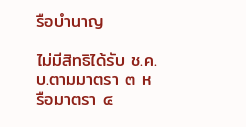รือบำนาญ

ไม่มีสิทธิได้รับ ช.ค.บ.ตามมาตรา ๓ หรือมาตรา ๔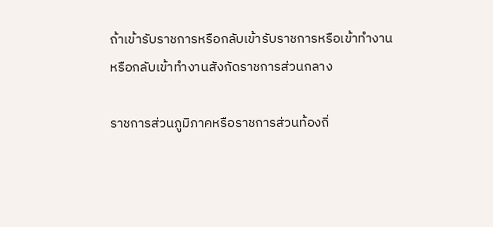ถ้าเข้ารับราชการหรือกลับเข้ารับราชการหรือเข้าทำงานหรือกลับเข้าทำงานสังกัดราชการส่วนกลาง

ราชการส่วนภูมิภาคหรือราชการส่วนท้องถิ่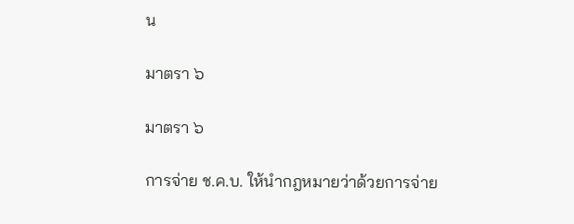น

มาตรา ๖

มาตรา ๖

การจ่าย ช.ค.บ. ให้นำกฎหมายว่าด้วยการจ่าย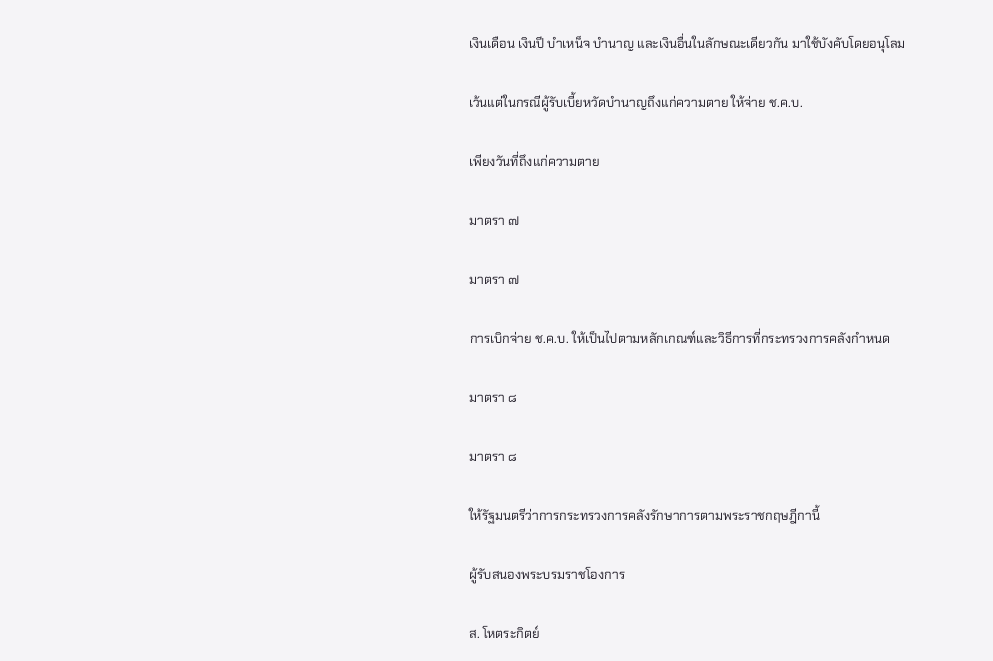เงินเดือน เงินปี บำเหน็จ บำนาญ และเงินอื่นในลักษณะเดียวกัน มาใช้บังคับโดยอนุโลม

เว้นแต่ในกรณีผู้รับเบี้ยหวัดบำนาญถึงแก่ความตาย ให้จ่าย ช.ค.บ.

เพียงวันที่ถึงแก่ความตาย

มาตรา ๗

มาตรา ๗

การเบิกจ่าย ช.ค.บ. ให้เป็นไปตามหลักเกณฑ์และวิธีการที่กระทรวงการคลังกำหนด

มาตรา ๘

มาตรา ๘

ให้รัฐมนตรีว่าการกระทรวงการคลังรักษาการตามพระราชกฤษฎีกานี้

ผู้รับสนองพระบรมราชโองการ

ส. โหตระกิตย์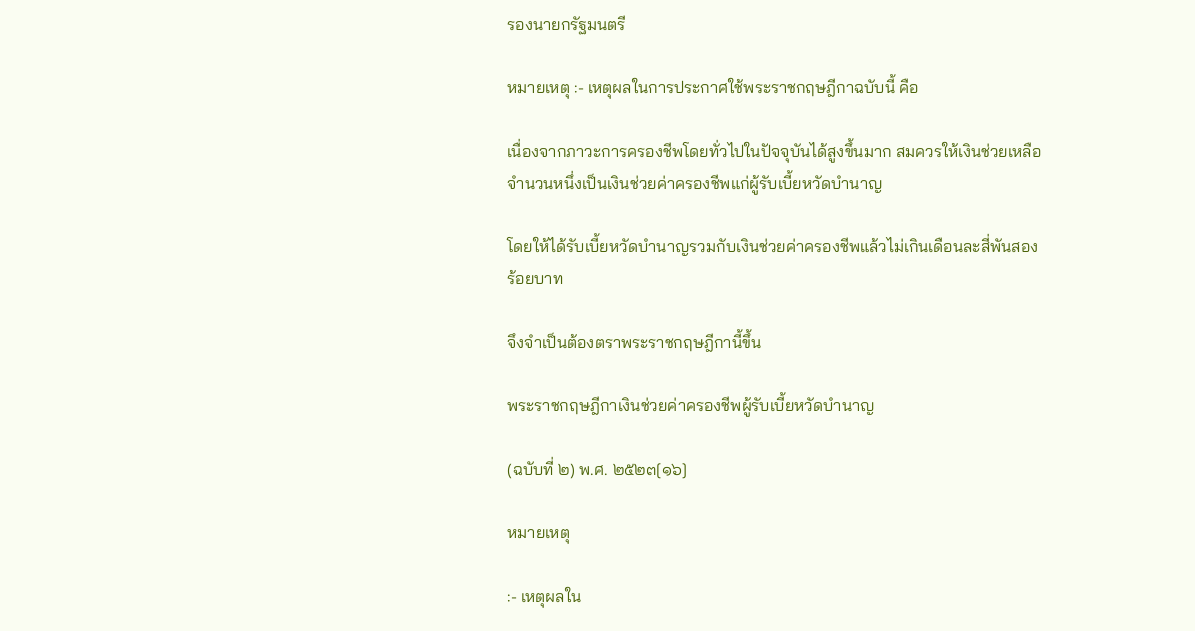รองนายกรัฐมนตรี

หมายเหตุ :- เหตุผลในการประกาศใช้พระราชกฤษฎีกาฉบับนี้ คือ

เนื่องจากภาวะการครองชีพโดยทั่วไปในปัจจุบันได้สูงขึ้นมาก สมควรให้เงินช่วยเหลือจำนวนหนึ่งเป็นเงินช่วยค่าครองชีพแก่ผู้รับเบี้ยหวัดบำนาญ

โดยให้ได้รับเบี้ยหวัดบำนาญรวมกับเงินช่วยค่าครองชีพแล้วไม่เกินเดือนละสี่พันสองร้อยบาท

จึงจำเป็นต้องตราพระราชกฤษฎีกานี้ขึ้น

พระราชกฤษฎีกาเงินช่วยค่าครองชีพผู้รับเบี้ยหวัดบำนาญ

(ฉบับที่ ๒) พ.ศ. ๒๕๒๓[๑๖]

หมายเหตุ

:- เหตุผลใน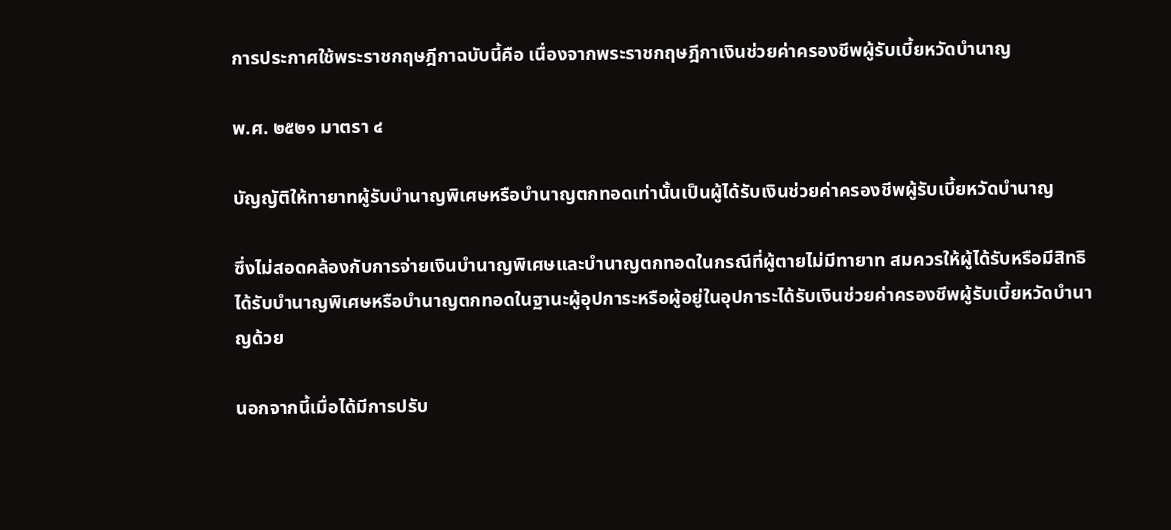การประกาศใช้พระราชกฤษฎีกาฉบับนี้คือ เนื่องจากพระราชกฤษฎีกาเงินช่วยค่าครองชีพผู้รับเบี้ยหวัดบำนาญ

พ.ศ. ๒๕๒๑ มาตรา ๔

บัญญัติให้ทายาทผู้รับบำนาญพิเศษหรือบำนาญตกทอดเท่านั้นเป็นผู้ได้รับเงินช่วยค่าครองชีพผู้รับเบี้ยหวัดบำนาญ

ซึ่งไม่สอดคล้องกับการจ่ายเงินบำนาญพิเศษและบำนาญตกทอดในกรณีที่ผู้ตายไม่มีทายาท สมควรให้ผู้ได้รับหรือมีสิทธิได้รับบำนาญพิเศษหรือบำนาญตกทอดในฐานะผู้อุปการะหรือผู้อยู่ในอุปการะได้รับเงินช่วยค่าครองชีพผู้รับเบี้ยหวัดบำนาญด้วย

นอกจากนี้เมื่อได้มีการปรับ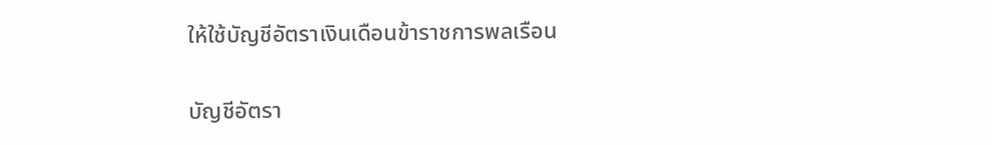ให้ใช้บัญชีอัตราเงินเดือนข้าราชการพลเรือน

บัญชีอัตรา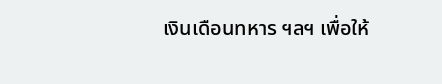เงินเดือนทหาร ฯลฯ เพื่อให้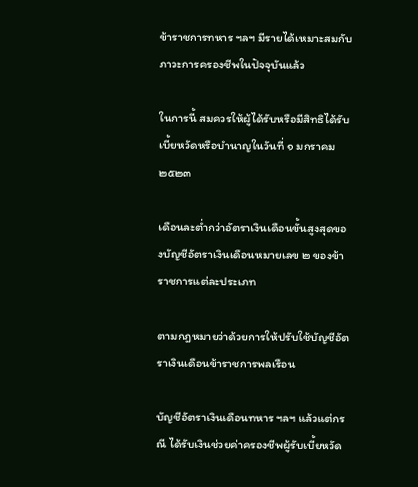ข้าราชการทหาร ฯลฯ มีรายได้เหมาะสมกับภาวะการครองชีพในปัจจุบันแล้ว

ในการนี้ สมควรให้ผู้ได้รับหรือมีสิทธิได้รับเบี้ยหวัดหรือบำนาญในวันที่ ๑ มกราคม ๒๕๒๓

เดือนละต่ำกว่าอัตราเงินเดือนขั้นสูงสุดของบัญชีอัตราเงินเดือนหมายเลข ๒ ของข้าราชการแต่ละประเภท

ตามกฎหมายว่าด้วยการให้ปรับใช้บัญชีอัตราเงินเดือนข้าราชการพลเรือน

บัญชีอัตราเงินเดือนทหาร ฯลฯ แล้วแต่กรณี ได้รับเงินช่วยค่าครองชีพผู้รับเบี้ยหวัด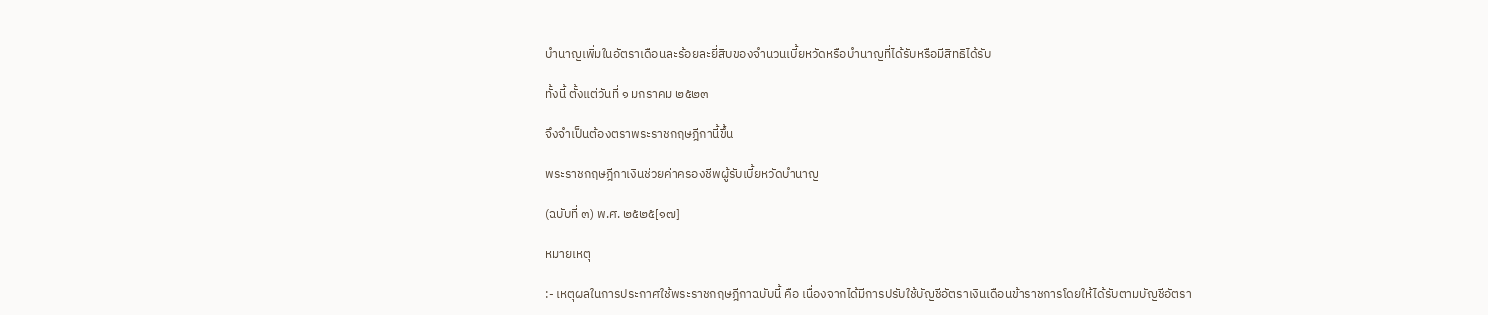บำนาญเพิ่มในอัตราเดือนละร้อยละยี่สิบของจำนวนเบี้ยหวัดหรือบำนาญที่ได้รับหรือมีสิทธิได้รับ

ทั้งนี้ ตั้งแต่วันที่ ๑ มกราคม ๒๕๒๓

จึงจำเป็นต้องตราพระราชกฤษฎีกานี้ขึ้น

พระราชกฤษฎีกาเงินช่วยค่าครองชีพผู้รับเบี้ยหวัดบำนาญ

(ฉบับที่ ๓) พ.ศ. ๒๕๒๕[๑๗]

หมายเหตุ

:- เหตุผลในการประกาศใช้พระราชกฤษฎีกาฉบับนี้ คือ เนื่องจากได้มีการปรับใช้บัญชีอัตราเงินเดือนข้าราชการโดยให้ได้รับตามบัญชีอัตรา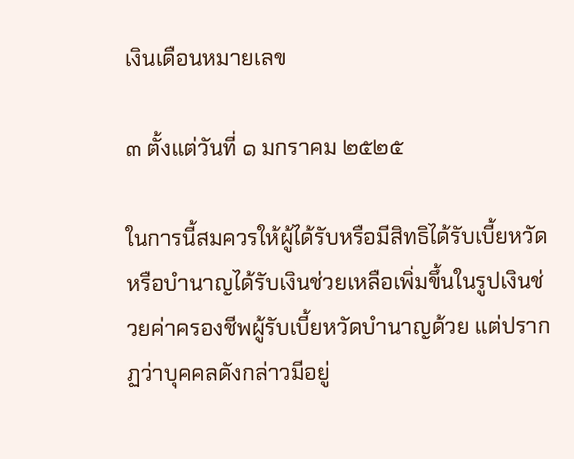เงินเดือนหมายเลข

๓ ตั้งแต่วันที่ ๑ มกราคม ๒๕๒๕

ในการนี้สมควรให้ผู้ได้รับหรือมีสิทธิได้รับเบี้ยหวัดหรือบำนาญได้รับเงินช่วยเหลือเพิ่มขึ้นในรูปเงินช่วยค่าครองชีพผู้รับเบี้ยหวัดบำนาญด้วย แต่ปรากฏว่าบุคคลดังกล่าวมีอยู่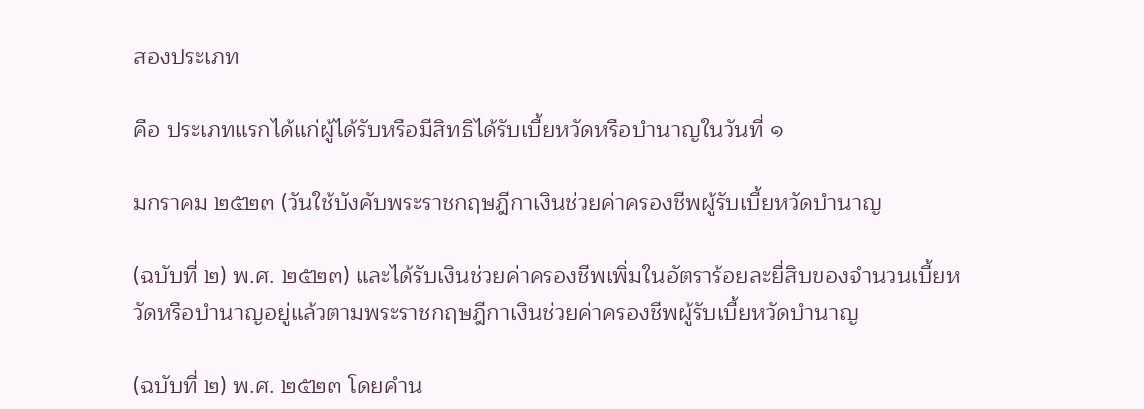สองประเภท

คือ ประเภทแรกได้แก่ผู้ได้รับหรือมีสิทธิได้รับเบี้ยหวัดหรือบำนาญในวันที่ ๑

มกราคม ๒๕๒๓ (วันใช้บังคับพระราชกฤษฎีกาเงินช่วยค่าครองชีพผู้รับเบี้ยหวัดบำนาญ

(ฉบับที่ ๒) พ.ศ. ๒๕๒๓) และได้รับเงินช่วยค่าครองชีพเพิ่มในอัตราร้อยละยี่สิบของจำนวนเบี้ยหวัดหรือบำนาญอยู่แล้วตามพระราชกฤษฎีกาเงินช่วยค่าครองชีพผู้รับเบี้ยหวัดบำนาญ

(ฉบับที่ ๒) พ.ศ. ๒๕๒๓ โดยคำน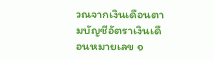วณจากเงินเดือนตามบัญชีอัตราเงินเดือนหมายเลข ๑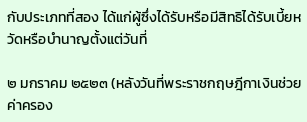กับประเภทที่สอง ได้แก่ผู้ซึ่งได้รับหรือมีสิทธิได้รับเบี้ยหวัดหรือบำนาญตั้งแต่วันที่

๒ มกราคม ๒๕๒๓ (หลังวันที่พระราชกฤษฎีกาเงินช่วยค่าครอง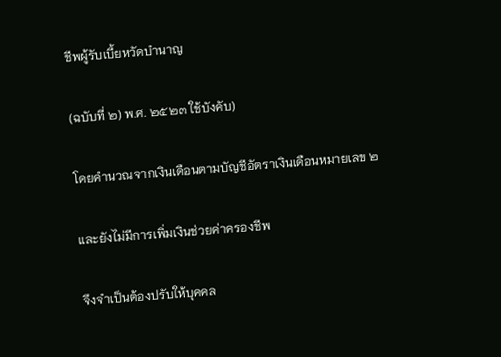ชีพผู้รับเบี้ยหวัดบำนาญ

(ฉบับที่ ๒) พ.ศ. ๒๕๒๓ ใช้บังคับ)

โดยคำนวณจากเงินเดือนตามบัญชีอัตราเงินเดือนหมายเลข ๒

และยังไม่มีการเพิ่มเงินช่วยค่าครองชีพ

จึงจำเป็นต้องปรับให้บุคคล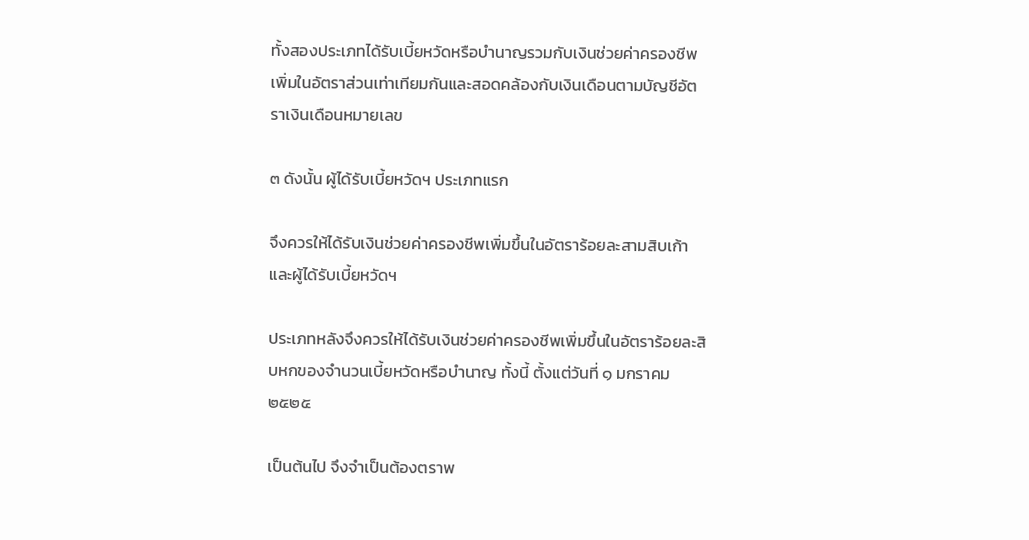ทั้งสองประเภทได้รับเบี้ยหวัดหรือบำนาญรวมกับเงินช่วยค่าครองชีพเพิ่มในอัตราส่วนเท่าเทียมกันและสอดคล้องกับเงินเดือนตามบัญชีอัตราเงินเดือนหมายเลข

๓ ดังนั้น ผู้ได้รับเบี้ยหวัดฯ ประเภทแรก

จึงควรให้ได้รับเงินช่วยค่าครองชีพเพิ่มขึ้นในอัตราร้อยละสามสิบเก้าและผู้ได้รับเบี้ยหวัดฯ

ประเภทหลังจึงควรให้ได้รับเงินช่วยค่าครองชีพเพิ่มขึ้นในอัตราร้อยละสิบหกของจำนวนเบี้ยหวัดหรือบำนาญ ทั้งนี้ ตั้งแต่วันที่ ๑ มกราคม ๒๕๒๕

เป็นต้นไป จึงจำเป็นต้องตราพ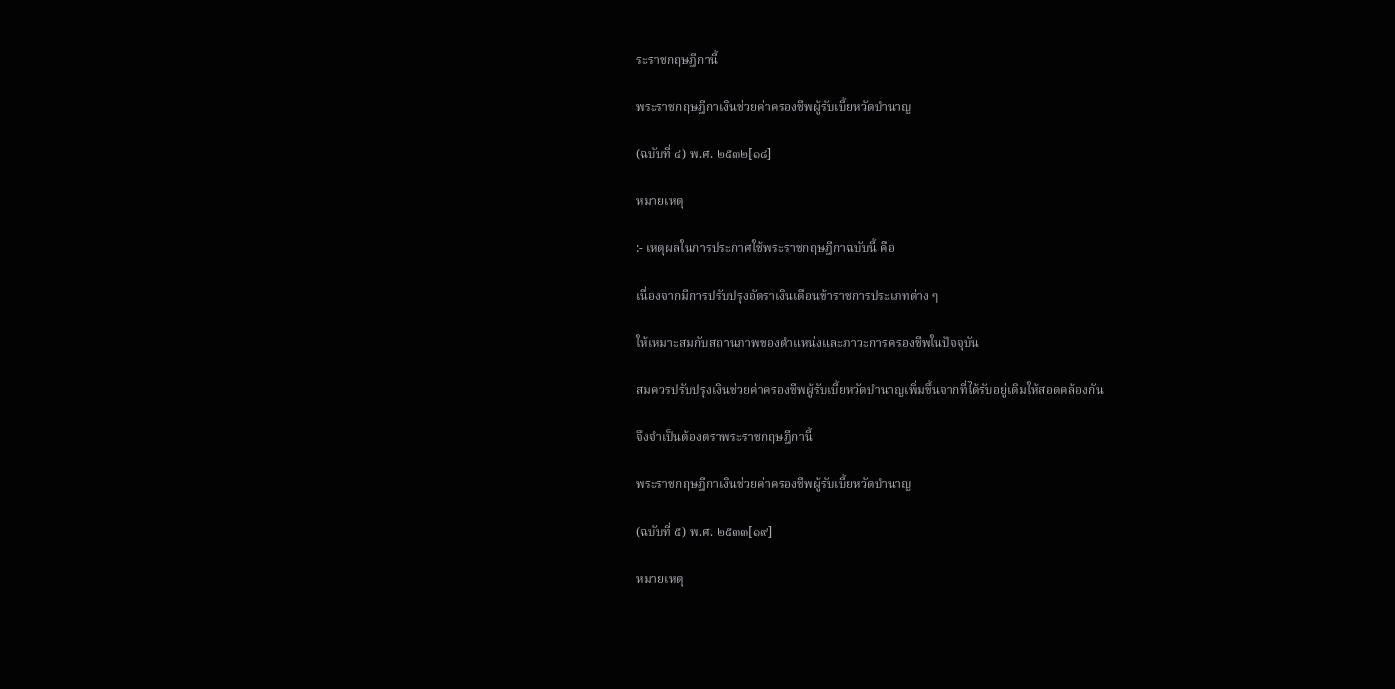ระราชกฤษฎีกานี้

พระราชกฤษฎีกาเงินช่วยค่าครองชีพผู้รับเบี้ยหวัดบำนาญ

(ฉบับที่ ๔) พ.ศ. ๒๕๓๒[๑๘]

หมายเหตุ

:- เหตุผลในการประกาศใช้พระราชกฤษฎีกาฉบับนี้ คือ

เนื่องจากมีการปรับปรุงอัตราเงินเดือนข้าราชการประเภทต่าง ๆ

ให้เหมาะสมกับสถานภาพของตำแหน่งและภาวะการครองชีพในปัจจุบัน

สมควรปรับปรุงเงินช่วยค่าครองชีพผู้รับเบี้ยหวัดบำนาญเพิ่มขึ้นจากที่ได้รับอยู่เดิมให้สอดคล้องกัน

จึงจำเป็นต้องตราพระราชกฤษฎีกานี้

พระราชกฤษฎีกาเงินช่วยค่าครองชีพผู้รับเบี้ยหวัดบำนาญ

(ฉบับที่ ๕) พ.ศ. ๒๕๓๓[๑๙]

หมายเหตุ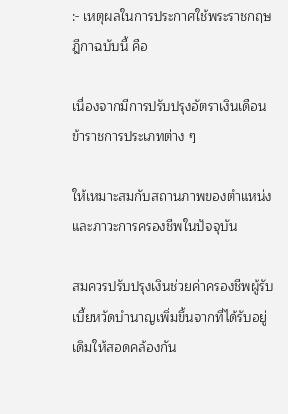:- เหตุผลในการประกาศใช้พระราชกฤษฎีกาฉบับนี้ คือ

เนื่องจากมีการปรับปรุงอัตราเงินเดือนข้าราชการประเภทต่าง ๆ

ให้เหมาะสมกับสถานภาพของตำแหน่งและภาวะการครองชีพในปัจจุบัน

สมควรปรับปรุงเงินช่วยค่าครองชีพผู้รับเบี้ยหวัดบำนาญเพิ่มขึ้นจากที่ได้รับอยู่เดิมให้สอดคล้องกัน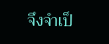จึงจำเป็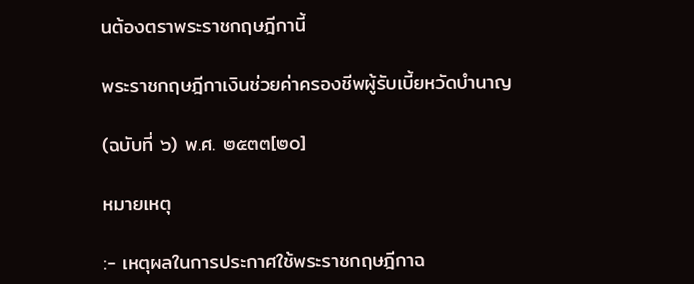นต้องตราพระราชกฤษฎีกานี้

พระราชกฤษฎีกาเงินช่วยค่าครองชีพผู้รับเบี้ยหวัดบำนาญ

(ฉบับที่ ๖) พ.ศ. ๒๕๓๓[๒๐]

หมายเหตุ

:- เหตุผลในการประกาศใช้พระราชกฤษฎีกาฉ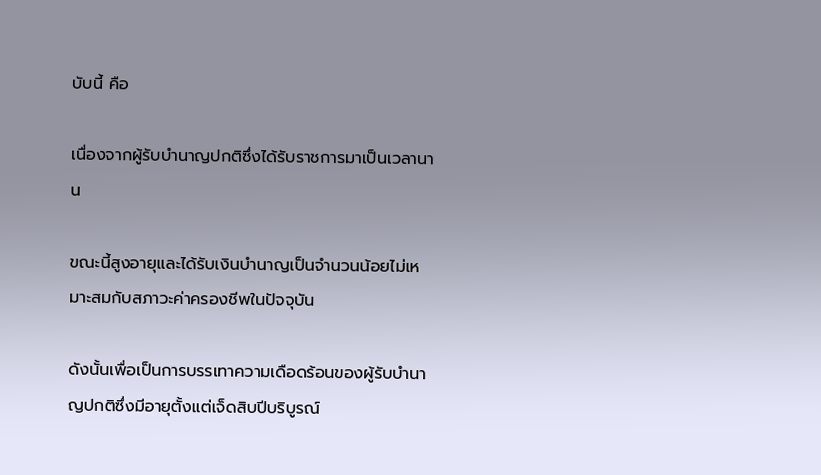บับนี้ คือ

เนื่องจากผู้รับบำนาญปกติซึ่งได้รับราชการมาเป็นเวลานาน

ขณะนี้สูงอายุและได้รับเงินบำนาญเป็นจำนวนน้อยไม่เหมาะสมกับสภาวะค่าครองชีพในปัจจุบัน

ดังนั้นเพื่อเป็นการบรรเทาความเดือดร้อนของผู้รับบำนาญปกติซึ่งมีอายุตั้งแต่เจ็ดสิบปีบริบูรณ์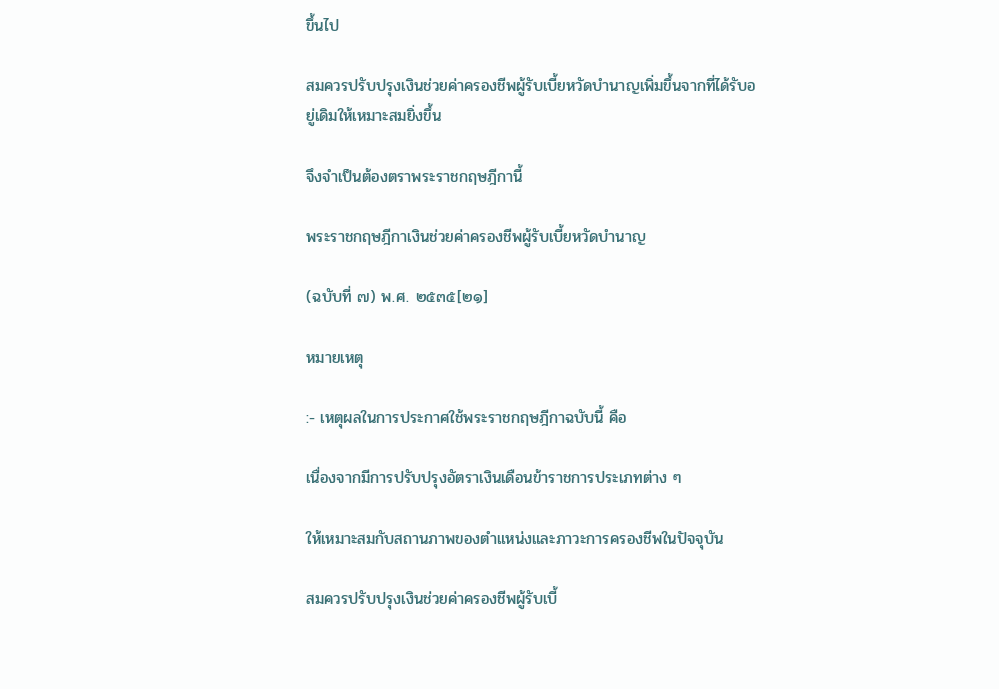ขึ้นไป

สมควรปรับปรุงเงินช่วยค่าครองชีพผู้รับเบี้ยหวัดบำนาญเพิ่มขึ้นจากที่ได้รับอยู่เดิมให้เหมาะสมยิ่งขึ้น

จึงจำเป็นต้องตราพระราชกฤษฎีกานี้

พระราชกฤษฎีกาเงินช่วยค่าครองชีพผู้รับเบี้ยหวัดบำนาญ

(ฉบับที่ ๗) พ.ศ. ๒๕๓๕[๒๑]

หมายเหตุ

:- เหตุผลในการประกาศใช้พระราชกฤษฎีกาฉบับนี้ คือ

เนื่องจากมีการปรับปรุงอัตราเงินเดือนข้าราชการประเภทต่าง ๆ

ให้เหมาะสมกับสถานภาพของตำแหน่งและภาวะการครองชีพในปัจจุบัน

สมควรปรับปรุงเงินช่วยค่าครองชีพผู้รับเบี้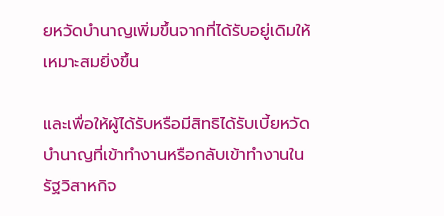ยหวัดบำนาญเพิ่มขึ้นจากที่ได้รับอยู่เดิมให้เหมาะสมยิ่งขึ้น

และเพื่อให้ผู้ได้รับหรือมีสิทธิได้รับเบี้ยหวัดบำนาญที่เข้าทำงานหรือกลับเข้าทำงานในรัฐวิสาหกิจ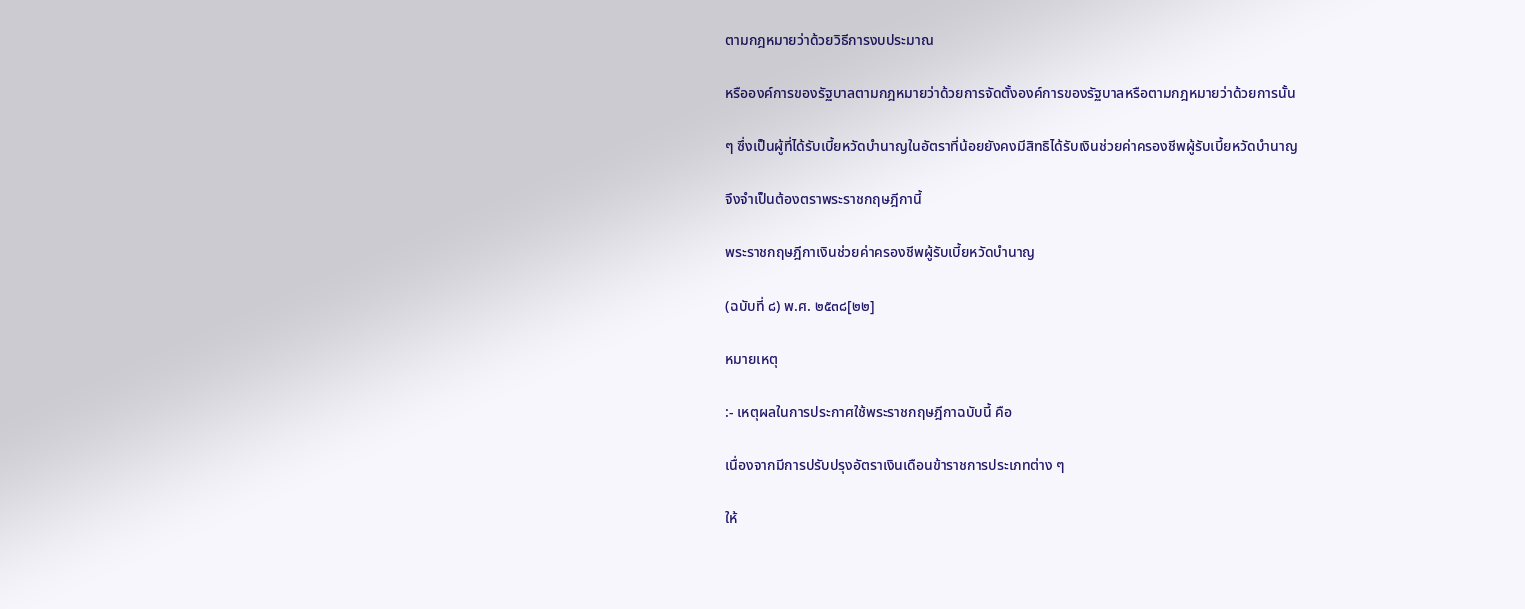ตามกฎหมายว่าด้วยวิธีการงบประมาณ

หรือองค์การของรัฐบาลตามกฎหมายว่าด้วยการจัดตั้งองค์การของรัฐบาลหรือตามกฎหมายว่าด้วยการนั้น

ๆ ซึ่งเป็นผู้ที่ได้รับเบี้ยหวัดบำนาญในอัตราที่น้อยยังคงมีสิทธิได้รับเงินช่วยค่าครองชีพผู้รับเบี้ยหวัดบำนาญ

จึงจำเป็นต้องตราพระราชกฤษฎีกานี้

พระราชกฤษฎีกาเงินช่วยค่าครองชีพผู้รับเบี้ยหวัดบำนาญ

(ฉบับที่ ๘) พ.ศ. ๒๕๓๘[๒๒]

หมายเหตุ

:- เหตุผลในการประกาศใช้พระราชกฤษฎีกาฉบับนี้ คือ

เนื่องจากมีการปรับปรุงอัตราเงินเดือนข้าราชการประเภทต่าง ๆ

ให้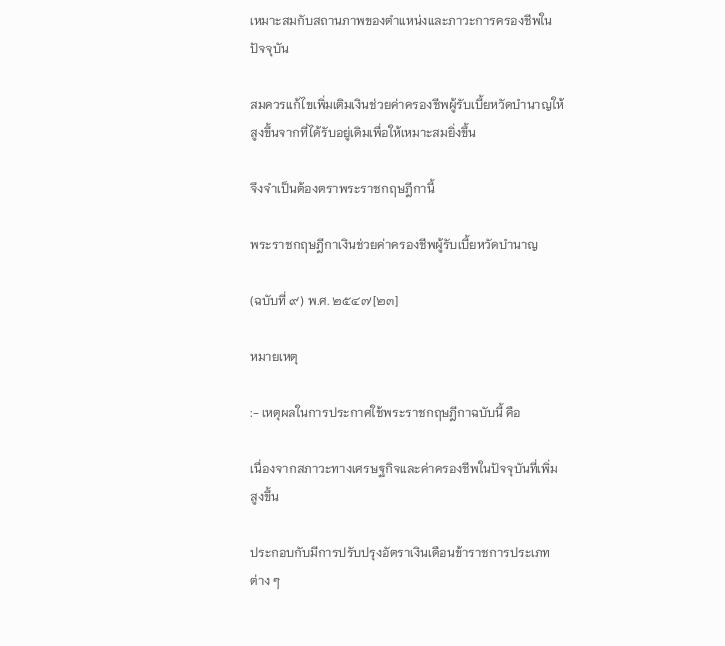เหมาะสมกับสถานภาพของตำแหน่งและภาวะการครองชีพในปัจจุบัน

สมควรแก้ไขเพิ่มเติมเงินช่วยค่าครองชีพผู้รับเบี้ยหวัดบำนาญให้สูงขึ้นจากที่ได้รับอยู่เดิมเพื่อให้เหมาะสมยิ่งขึ้น

จึงจำเป็นต้องตราพระราชกฤษฎีกานี้

พระราชกฤษฎีกาเงินช่วยค่าครองชีพผู้รับเบี้ยหวัดบำนาญ

(ฉบับที่ ๙) พ.ศ. ๒๕๔๗[๒๓]

หมายเหตุ

:- เหตุผลในการประกาศใช้พระราชกฤษฎีกาฉบับนี้ คือ

เนื่องจากสภาวะทางเศรษฐกิจและค่าครองชีพในปัจจุบันที่เพิ่มสูงขึ้น

ประกอบกับมีการปรับปรุงอัตราเงินเดือนข้าราชการประเภทต่าง ๆ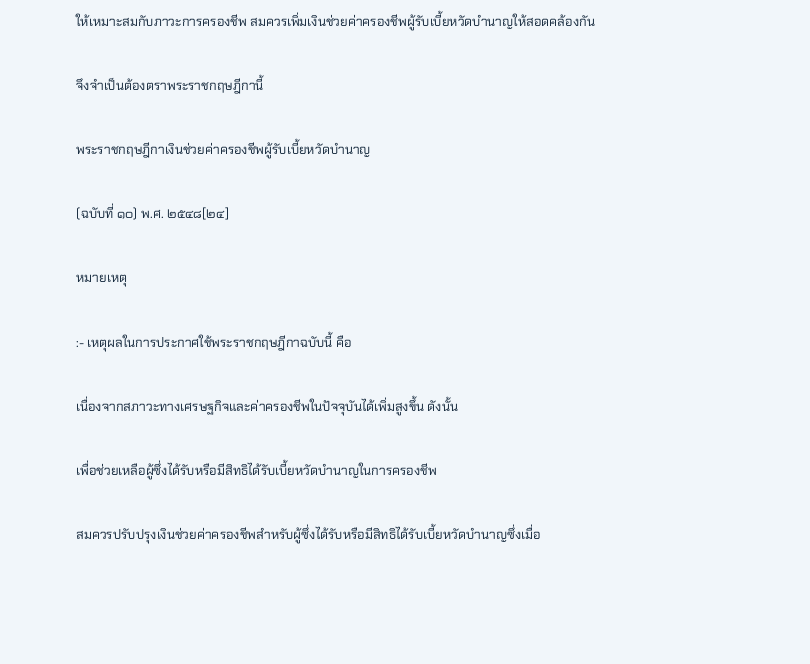ให้เหมาะสมกับภาวะการครองชีพ สมควรเพิ่มเงินช่วยค่าครองชีพผู้รับเบี้ยหวัดบำนาญให้สอดคล้องกัน

จึงจำเป็นต้องตราพระราชกฤษฎีกานี้

พระราชกฤษฎีกาเงินช่วยค่าครองชีพผู้รับเบี้ยหวัดบำนาญ

(ฉบับที่ ๑๐) พ.ศ. ๒๕๔๘[๒๔]

หมายเหตุ

:- เหตุผลในการประกาศใช้พระราชกฤษฎีกาฉบับนี้ คือ

เนื่องจากสภาวะทางเศรษฐกิจและค่าครองชีพในปัจจุบันได้เพิ่มสูงขึ้น ดังนั้น

เพื่อช่วยเหลือผู้ซึ่งได้รับหรือมีสิทธิได้รับเบี้ยหวัดบำนาญในการครองชีพ

สมควรปรับปรุงเงินช่วยค่าครองชีพสำหรับผู้ซึ่งได้รับหรือมีสิทธิได้รับเบี้ยหวัดบำนาญซึ่งเมื่อ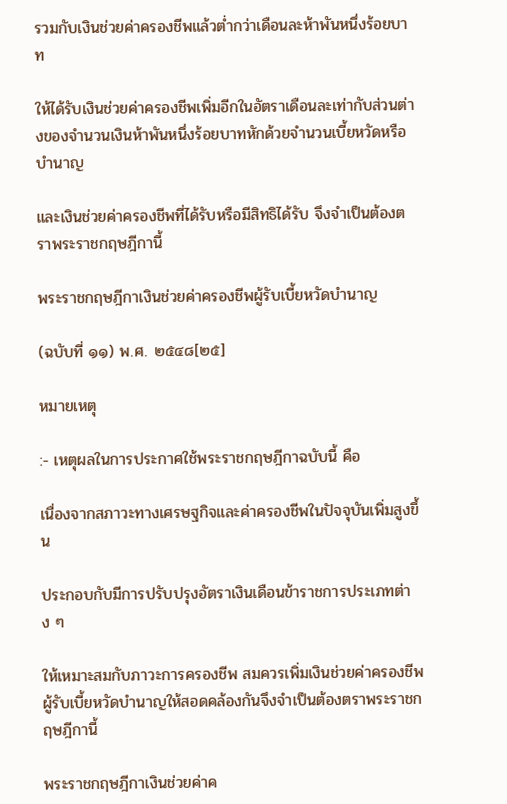รวมกับเงินช่วยค่าครองชีพแล้วต่ำกว่าเดือนละห้าพันหนึ่งร้อยบาท

ให้ได้รับเงินช่วยค่าครองชีพเพิ่มอีกในอัตราเดือนละเท่ากับส่วนต่างของจำนวนเงินห้าพันหนึ่งร้อยบาทหักด้วยจำนวนเบี้ยหวัดหรือบำนาญ

และเงินช่วยค่าครองชีพที่ได้รับหรือมีสิทธิได้รับ จึงจำเป็นต้องตราพระราชกฤษฎีกานี้

พระราชกฤษฎีกาเงินช่วยค่าครองชีพผู้รับเบี้ยหวัดบำนาญ

(ฉบับที่ ๑๑) พ.ศ. ๒๕๔๘[๒๕]

หมายเหตุ

:- เหตุผลในการประกาศใช้พระราชกฤษฎีกาฉบับนี้ คือ

เนื่องจากสภาวะทางเศรษฐกิจและค่าครองชีพในปัจจุบันเพิ่มสูงขึ้น

ประกอบกับมีการปรับปรุงอัตราเงินเดือนข้าราชการประเภทต่าง ๆ

ให้เหมาะสมกับภาวะการครองชีพ สมควรเพิ่มเงินช่วยค่าครองชีพผู้รับเบี้ยหวัดบำนาญให้สอดคล้องกันจึงจำเป็นต้องตราพระราชกฤษฎีกานี้

พระราชกฤษฎีกาเงินช่วยค่าค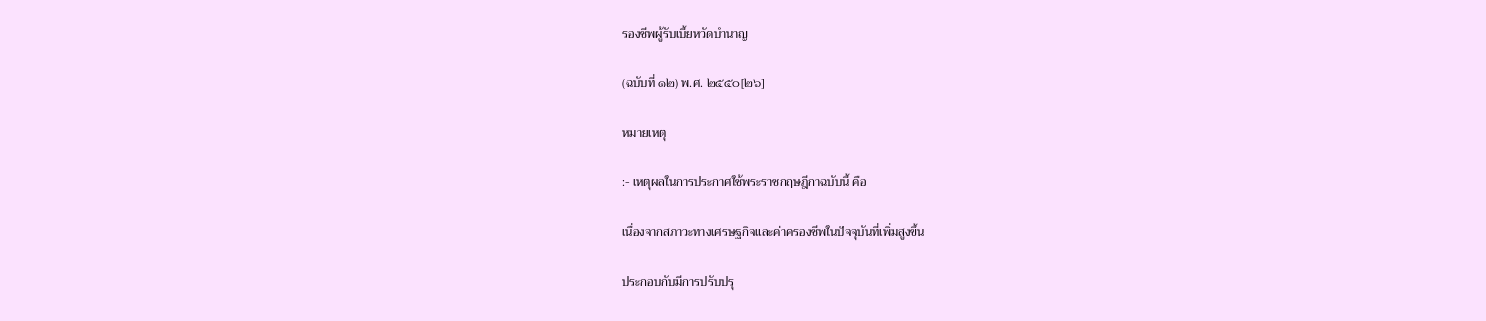รองชีพผู้รับเบี้ยหวัดบำนาญ

(ฉบับที่ ๑๒) พ.ศ. ๒๕๕๐[๒๖]

หมายเหตุ

:- เหตุผลในการประกาศใช้พระราชกฤษฎีกาฉบับนี้ คือ

เนื่องจากสภาวะทางเศรษฐกิจและค่าครองชีพในปัจจุบันที่เพิ่มสูงขึ้น

ประกอบกับมีการปรับปรุ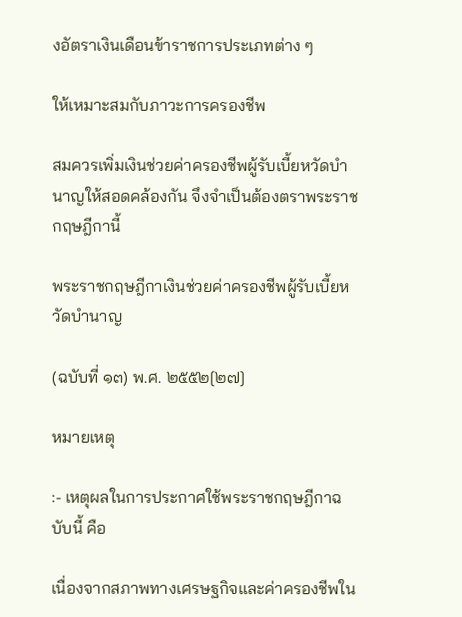งอัตราเงินเดือนข้าราชการประเภทต่าง ๆ

ให้เหมาะสมกับภาวะการครองชีพ

สมควรเพิ่มเงินช่วยค่าครองชีพผู้รับเบี้ยหวัดบำนาญให้สอดคล้องกัน จึงจำเป็นต้องตราพระราชกฤษฎีกานี้

พระราชกฤษฎีกาเงินช่วยค่าครองชีพผู้รับเบี้ยหวัดบำนาญ

(ฉบับที่ ๑๓) พ.ศ. ๒๕๕๒[๒๗]

หมายเหตุ

:- เหตุผลในการประกาศใช้พระราชกฤษฎีกาฉบับนี้ คือ

เนื่องจากสภาพทางเศรษฐกิจและค่าครองชีพใน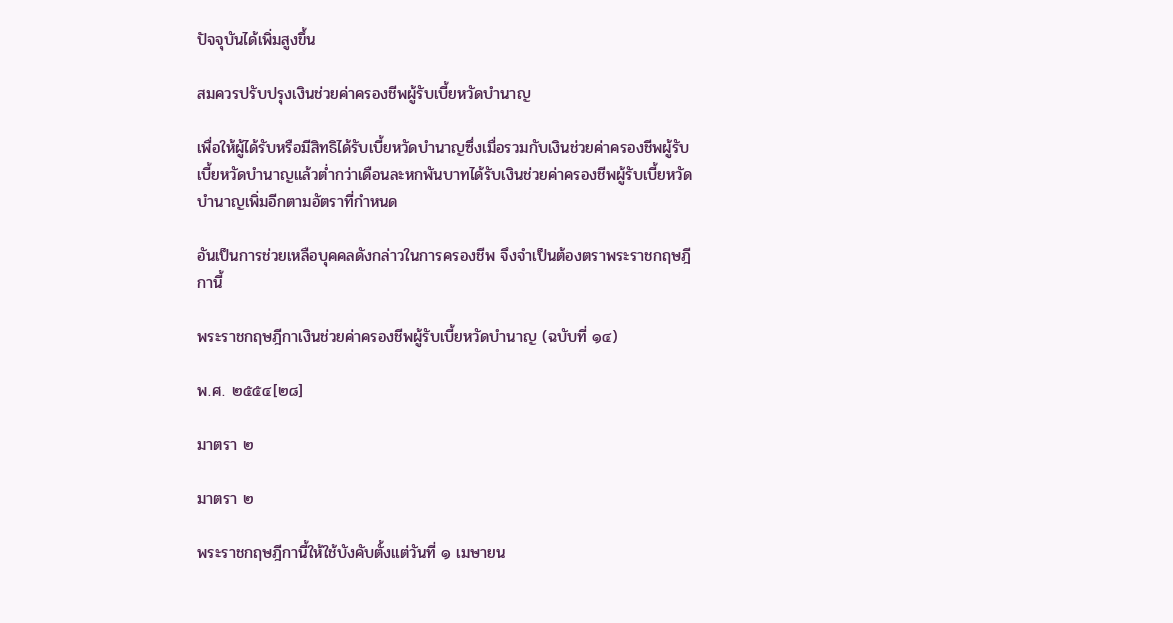ปัจจุบันได้เพิ่มสูงขึ้น

สมควรปรับปรุงเงินช่วยค่าครองชีพผู้รับเบี้ยหวัดบำนาญ

เพื่อให้ผู้ได้รับหรือมีสิทธิได้รับเบี้ยหวัดบำนาญซึ่งเมื่อรวมกับเงินช่วยค่าครองชีพผู้รับเบี้ยหวัดบำนาญแล้วต่ำกว่าเดือนละหกพันบาทได้รับเงินช่วยค่าครองชีพผู้รับเบี้ยหวัดบำนาญเพิ่มอีกตามอัตราที่กำหนด

อันเป็นการช่วยเหลือบุคคลดังกล่าวในการครองชีพ จึงจำเป็นต้องตราพระราชกฤษฎีกานี้

พระราชกฤษฎีกาเงินช่วยค่าครองชีพผู้รับเบี้ยหวัดบำนาญ (ฉบับที่ ๑๔)

พ.ศ. ๒๕๕๔[๒๘]

มาตรา ๒

มาตรา ๒

พระราชกฤษฎีกานี้ให้ใช้บังคับตั้งแต่วันที่ ๑ เมษายน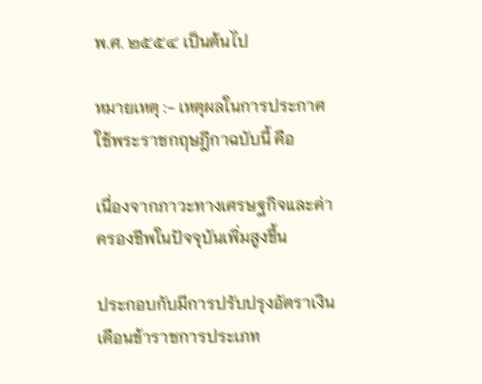พ.ศ. ๒๕๕๔ เป็นต้นไป

หมายเหตุ :- เหตุผลในการประกาศใช้พระราชกฤษฎีกาฉบับนี้ คือ

เนื่องจากภาวะทางเศรษฐกิจและค่าครองชีพในปัจจุบันเพิ่มสูงขึ้น

ประกอบกับมีการปรับปรุงอัตราเงินเดือนข้าราชการประเภท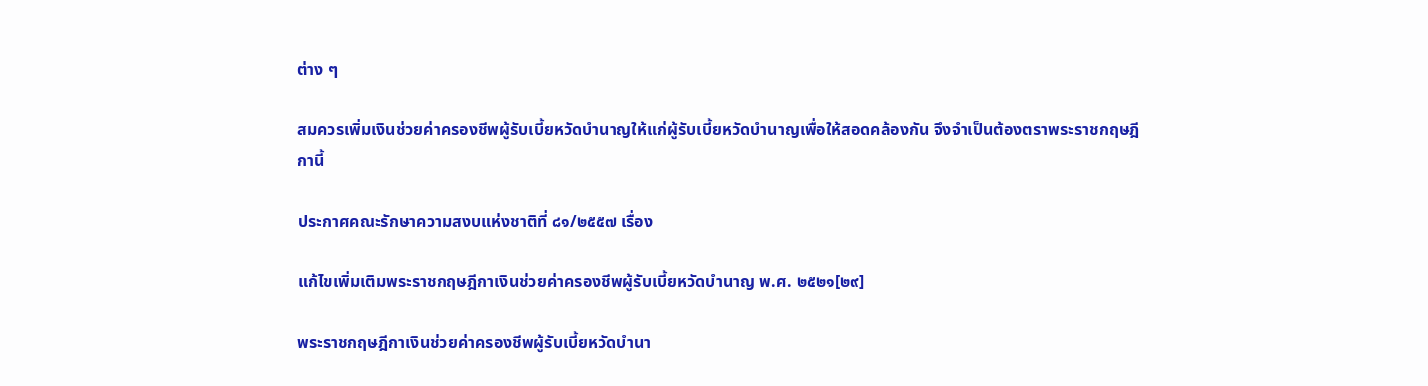ต่าง ๆ

สมควรเพิ่มเงินช่วยค่าครองชีพผู้รับเบี้ยหวัดบำนาญให้แก่ผู้รับเบี้ยหวัดบำนาญเพื่อให้สอดคล้องกัน จึงจำเป็นต้องตราพระราชกฤษฎีกานี้

ประกาศคณะรักษาความสงบแห่งชาติที่ ๘๑/๒๕๕๗ เรื่อง

แก้ไขเพิ่มเติมพระราชกฤษฎีกาเงินช่วยค่าครองชีพผู้รับเบี้ยหวัดบำนาญ พ.ศ. ๒๕๒๑[๒๙]

พระราชกฤษฎีกาเงินช่วยค่าครองชีพผู้รับเบี้ยหวัดบำนา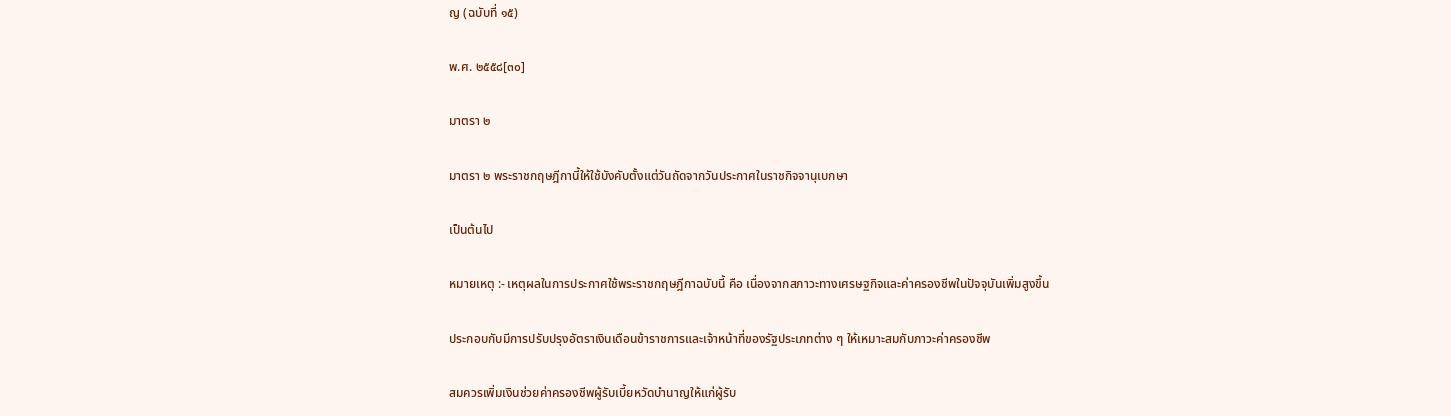ญ (ฉบับที่ ๑๕)

พ.ศ. ๒๕๕๘[๓๐]

มาตรา ๒

มาตรา ๒ พระราชกฤษฎีกานี้ให้ใช้บังคับตั้งแต่วันถัดจากวันประกาศในราชกิจจานุเบกษา

เป็นต้นไป

หมายเหตุ :- เหตุผลในการประกาศใช้พระราชกฤษฎีกาฉบับนี้ คือ เนื่องจากสภาวะทางเศรษฐกิจและค่าครองชีพในปัจจุบันเพิ่มสูงขึ้น

ประกอบกับมีการปรับปรุงอัตราเงินเดือนข้าราชการและเจ้าหน้าที่ของรัฐประเภทต่าง ๆ ให้เหมาะสมกับภาวะค่าครองชีพ

สมควรเพิ่มเงินช่วยค่าครองชีพผู้รับเบี้ยหวัดบำนาญให้แก่ผู้รับ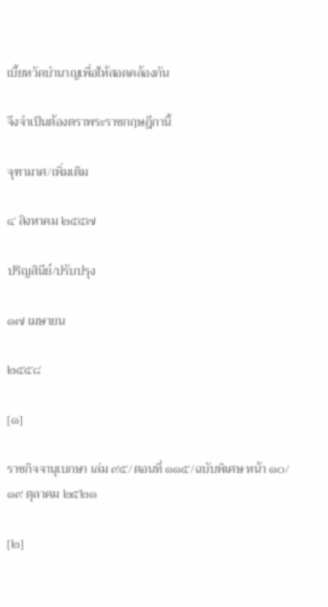เบี้ยหวัดบำนาญเพื่อให้สอดคล้องกัน

จึงจำเป็นต้องตราพระราชกฤษฎีกานี้

จุฑามาศ/เพิ่มเติม

๔ สิงหาคม ๒๕๕๗

ปริญสินีย์/ปรับปรุง

๑๗ เมษายน

๒๕๕๘

[๑]

ราชกิจจานุเบกษา เล่ม ๙๕/ตอนที่ ๑๑๕/ฉบับพิเศษ หน้า ๑๐/๑๙ ตุลาคม ๒๕๒๑

[๒]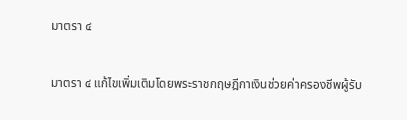มาตรา ๔

มาตรา ๔ แก้ไขเพิ่มเติมโดยพระราชกฤษฎีกาเงินช่วยค่าครองชีพผู้รับ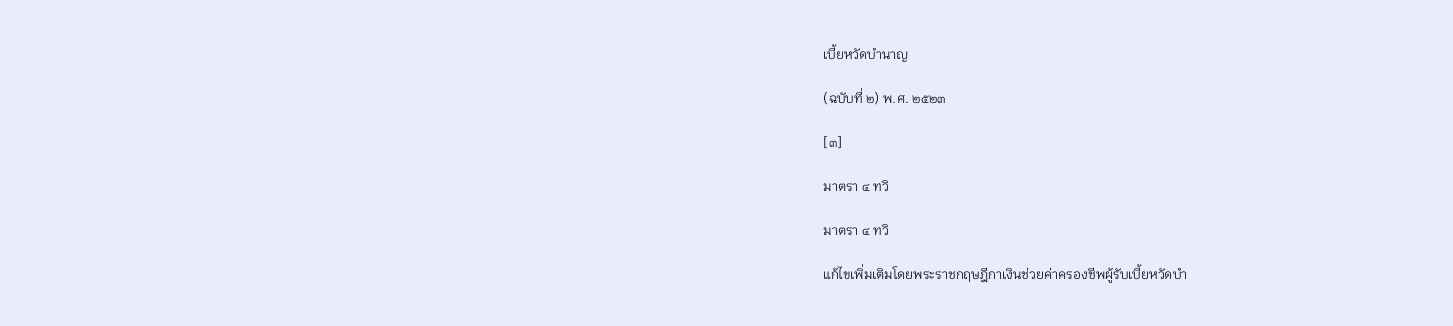เบี้ยหวัดบำนาญ

(ฉบับที่ ๒) พ.ศ. ๒๕๒๓

[๓]

มาตรา ๔ ทวิ

มาตรา ๔ ทวิ

แก้ไขเพิ่มเติมโดยพระราชกฤษฎีกาเงินช่วยค่าครองชีพผู้รับเบี้ยหวัดบำ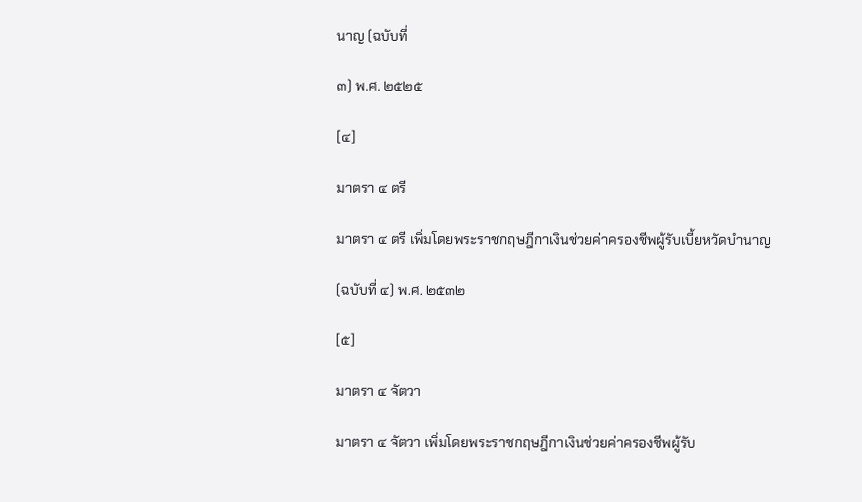นาญ (ฉบับที่

๓) พ.ศ. ๒๕๒๕

[๔]

มาตรา ๔ ตรี

มาตรา ๔ ตรี เพิ่มโดยพระราชกฤษฎีกาเงินช่วยค่าครองชีพผู้รับเบี้ยหวัดบำนาญ

(ฉบับที่ ๔) พ.ศ. ๒๕๓๒

[๕]

มาตรา ๔ จัตวา

มาตรา ๔ จัตวา เพิ่มโดยพระราชกฤษฎีกาเงินช่วยค่าครองชีพผู้รับ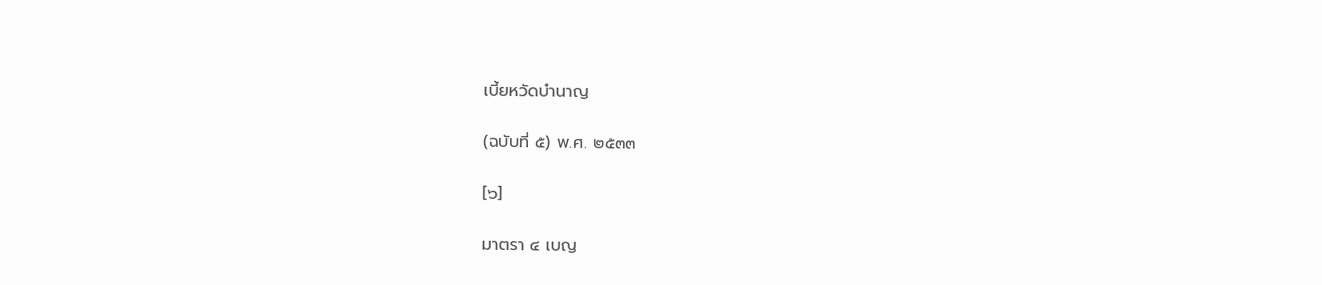เบี้ยหวัดบำนาญ

(ฉบับที่ ๕) พ.ศ. ๒๕๓๓

[๖]

มาตรา ๔ เบญ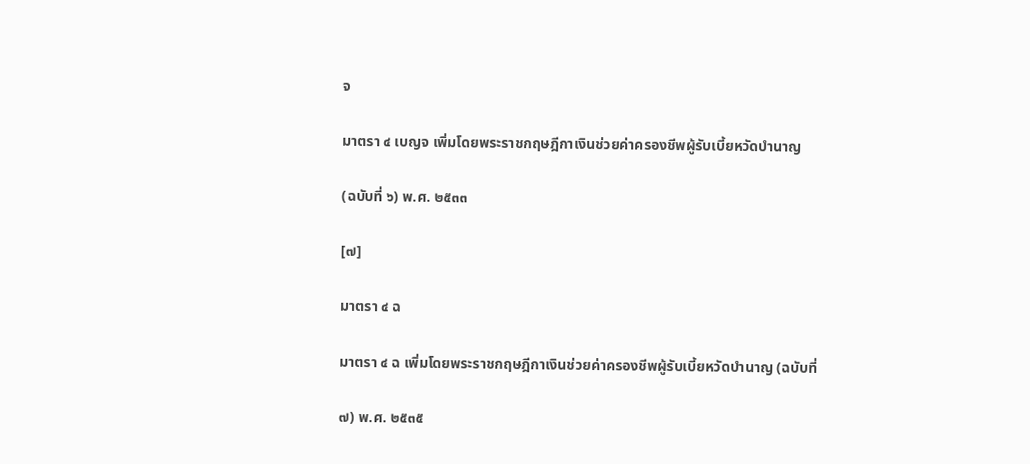จ

มาตรา ๔ เบญจ เพิ่มโดยพระราชกฤษฎีกาเงินช่วยค่าครองชีพผู้รับเบี้ยหวัดบำนาญ

(ฉบับที่ ๖) พ.ศ. ๒๕๓๓

[๗]

มาตรา ๔ ฉ

มาตรา ๔ ฉ เพิ่มโดยพระราชกฤษฎีกาเงินช่วยค่าครองชีพผู้รับเบี้ยหวัดบำนาญ (ฉบับที่

๗) พ.ศ. ๒๕๓๕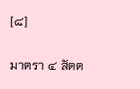[๘]

มาตรา ๔ สัตต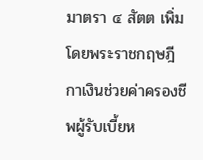มาตรา ๔ สัตต เพิ่มโดยพระราชกฤษฎีกาเงินช่วยค่าครองชีพผู้รับเบี้ยห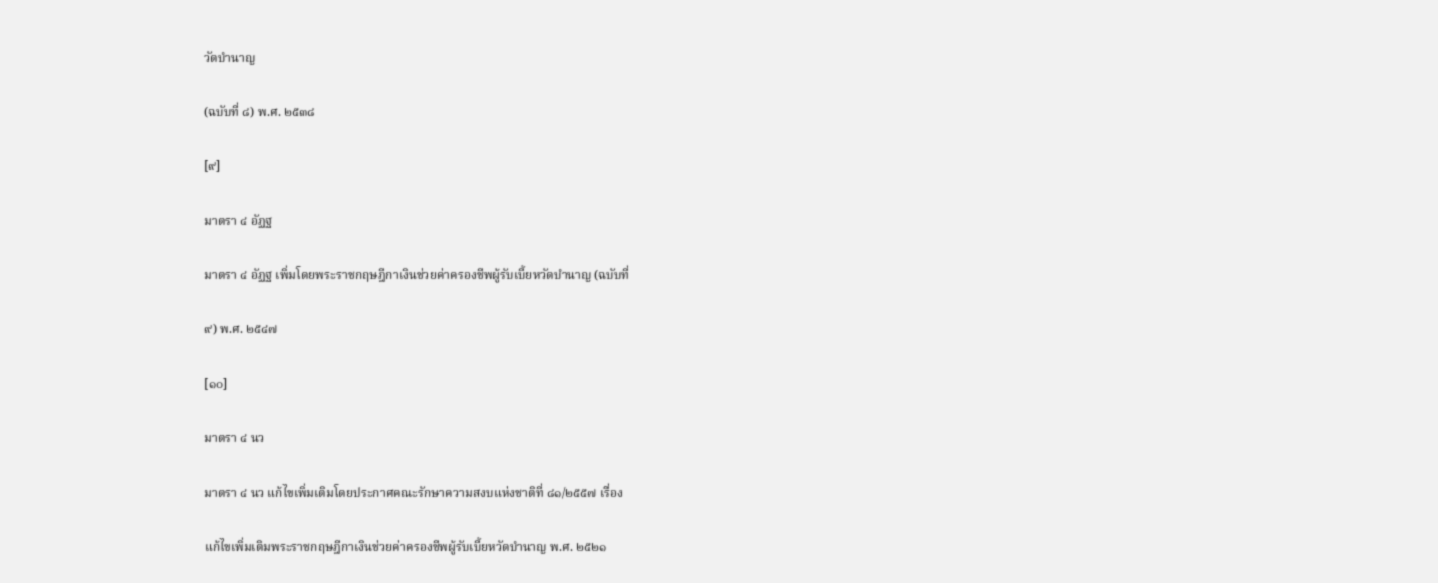วัดบำนาญ

(ฉบับที่ ๘) พ.ศ. ๒๕๓๘

[๙]

มาตรา ๔ อัฏฐ

มาตรา ๔ อัฏฐ เพิ่มโดยพระราชกฤษฎีกาเงินช่วยค่าครองชีพผู้รับเบี้ยหวัดบำนาญ (ฉบับที่

๙) พ.ศ. ๒๕๔๗

[๑๐]

มาตรา ๔ นว

มาตรา ๔ นว แก้ไขเพิ่มเติมโดยประกาศคณะรักษาความสงบแห่งชาติที่ ๘๑/๒๕๕๗ เรื่อง

แก้ไขเพิ่มเติมพระราชกฤษฎีกาเงินช่วยค่าครองชีพผู้รับเบี้ยหวัดบำนาญ พ.ศ. ๒๕๒๑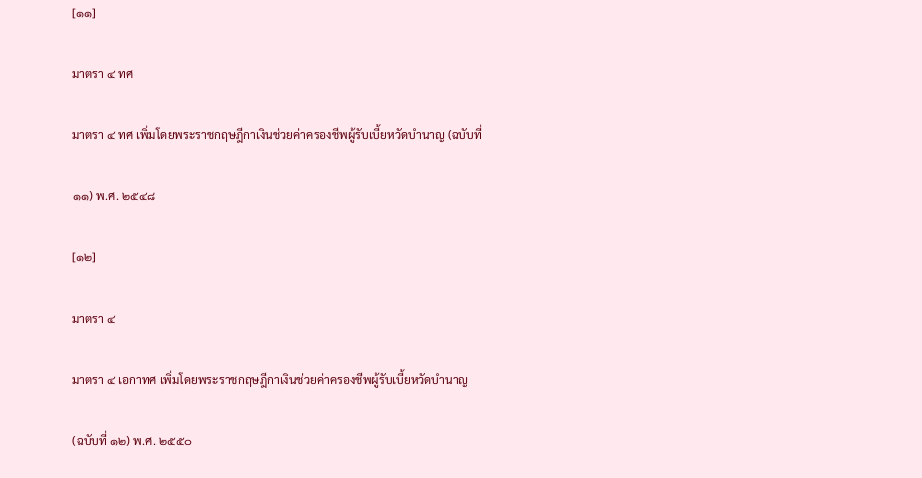[๑๑]

มาตรา ๔ ทศ

มาตรา ๔ ทศ เพิ่มโดยพระราชกฤษฎีกาเงินช่วยค่าครองชีพผู้รับเบี้ยหวัดบำนาญ (ฉบับที่

๑๑) พ.ศ. ๒๕๔๘

[๑๒]

มาตรา ๔

มาตรา ๔ เอกาทศ เพิ่มโดยพระราชกฤษฎีกาเงินช่วยค่าครองชีพผู้รับเบี้ยหวัดบำนาญ

(ฉบับที่ ๑๒) พ.ศ. ๒๕๕๐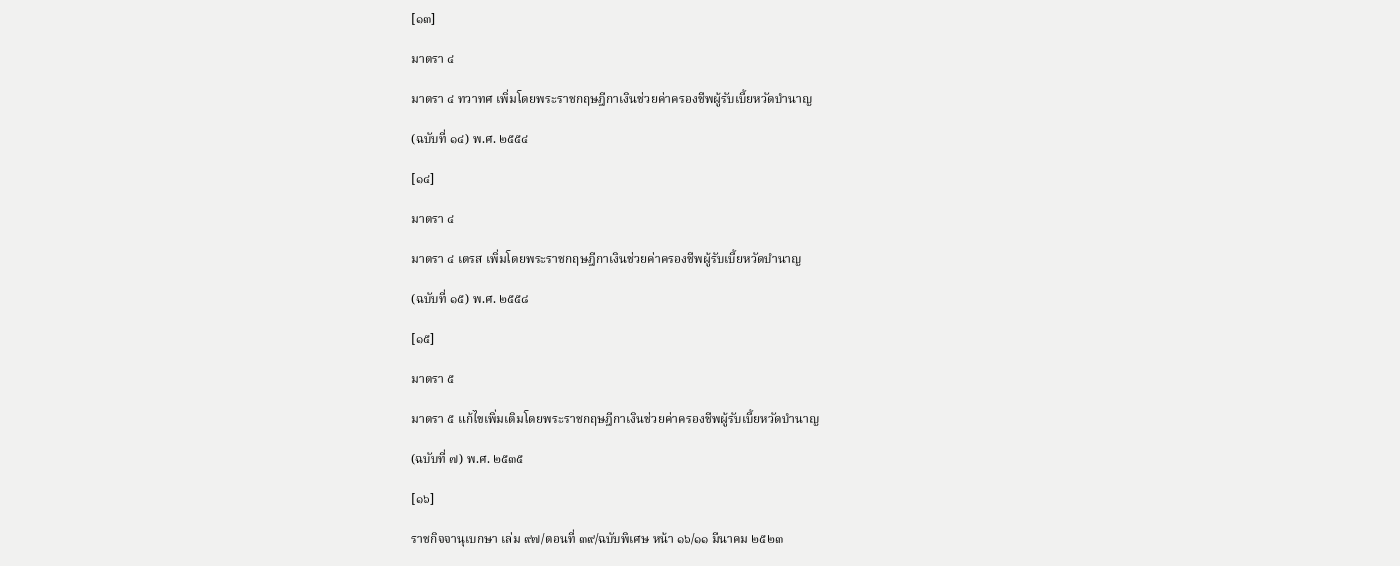[๑๓]

มาตรา ๔

มาตรา ๔ ทวาทศ เพิ่มโดยพระราชกฤษฎีกาเงินช่วยค่าครองชีพผู้รับเบี้ยหวัดบำนาญ

(ฉบับที่ ๑๔) พ.ศ. ๒๕๕๔

[๑๔]

มาตรา ๔

มาตรา ๔ เตรส เพิ่มโดยพระราชกฤษฎีกาเงินช่วยค่าครองชีพผู้รับเบี้ยหวัดบำนาญ

(ฉบับที่ ๑๕) พ.ศ. ๒๕๕๘

[๑๕]

มาตรา ๕

มาตรา ๕ แก้ไขเพิ่มเติมโดยพระราชกฤษฎีกาเงินช่วยค่าครองชีพผู้รับเบี้ยหวัดบำนาญ

(ฉบับที่ ๗) พ.ศ. ๒๕๓๕

[๑๖]

ราชกิจจานุเบกษา เล่ม ๙๗/ตอนที่ ๓๙/ฉบับพิเศษ หน้า ๑๖/๑๑ มีนาคม ๒๕๒๓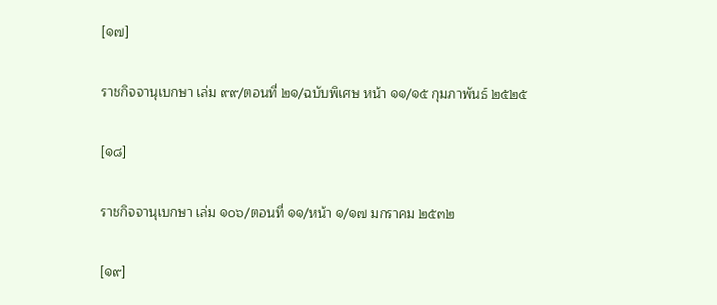[๑๗]

ราชกิจจานุเบกษา เล่ม ๙๙/ตอนที่ ๒๑/ฉบับพิเศษ หน้า ๑๑/๑๕ กุมภาพันธ์ ๒๕๒๕

[๑๘]

ราชกิจจานุเบกษา เล่ม ๑๐๖/ตอนที่ ๑๑/หน้า ๑/๑๗ มกราคม ๒๕๓๒

[๑๙]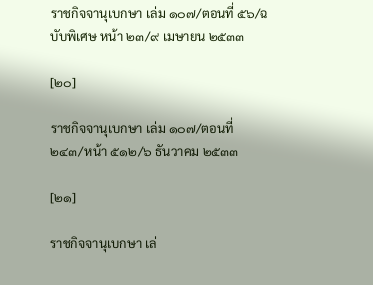ราชกิจจานุเบกษา เล่ม ๑๐๗/ตอนที่ ๕๖/ฉบับพิเศษ หน้า ๒๓/๙ เมษายน ๒๕๓๓

[๒๐]

ราชกิจจานุเบกษา เล่ม ๑๐๗/ตอนที่ ๒๔๓/หน้า ๕๑๒/๖ ธันวาคม ๒๕๓๓

[๒๑]

ราชกิจจานุเบกษา เล่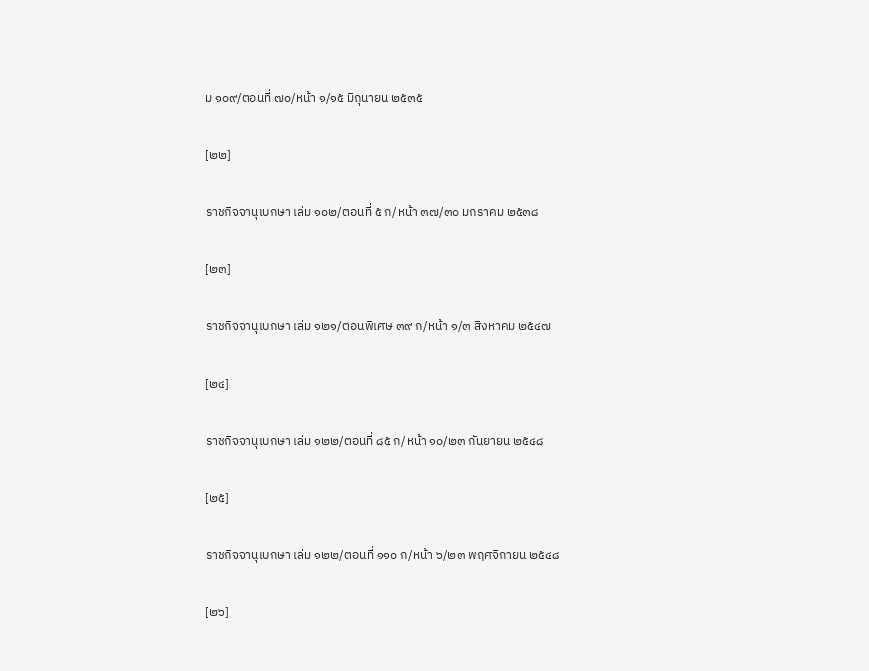ม ๑๐๙/ตอนที่ ๗๐/หน้า ๑/๑๕ มิถุนายน ๒๕๓๕

[๒๒]

ราชกิจจานุเบกษา เล่ม ๑๐๒/ตอนที่ ๕ ก/หน้า ๓๗/๓๐ มกราคม ๒๕๓๘

[๒๓]

ราชกิจจานุเบกษา เล่ม ๑๒๑/ตอนพิเศษ ๓๙ ก/หน้า ๑/๓ สิงหาคม ๒๕๔๗

[๒๔]

ราชกิจจานุเบกษา เล่ม ๑๒๒/ตอนที่ ๘๕ ก/หน้า ๑๐/๒๓ กันยายน ๒๕๔๘

[๒๕]

ราชกิจจานุเบกษา เล่ม ๑๒๒/ตอนที่ ๑๑๐ ก/หน้า ๖/๒๓ พฤศจิกายน ๒๕๔๘

[๒๖]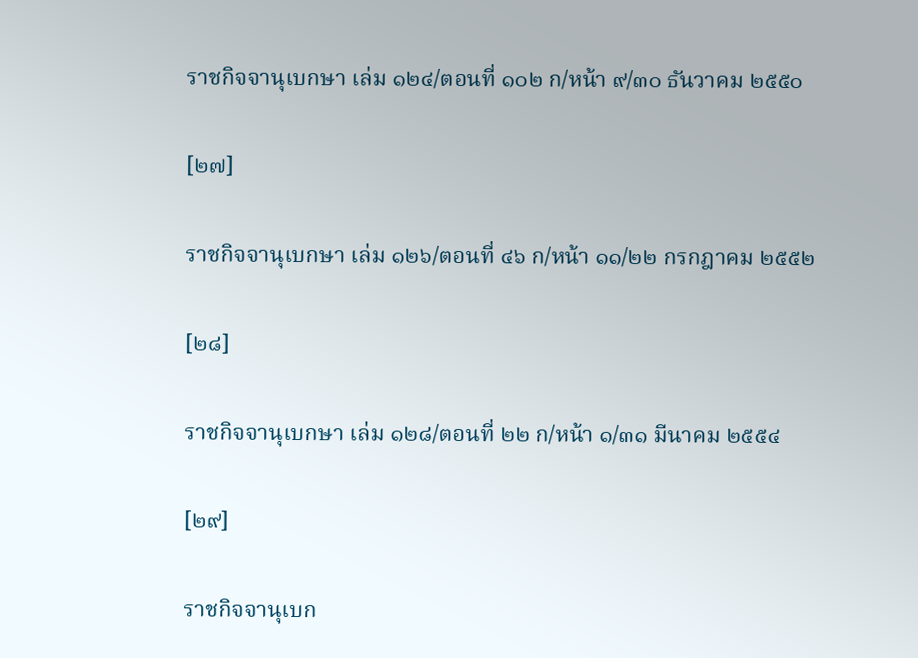ราชกิจจานุเบกษา เล่ม ๑๒๔/ตอนที่ ๑๐๒ ก/หน้า ๙/๓๐ ธันวาคม ๒๕๕๐

[๒๗]

ราชกิจจานุเบกษา เล่ม ๑๒๖/ตอนที่ ๔๖ ก/หน้า ๑๑/๒๒ กรกฎาคม ๒๕๕๒

[๒๘]

ราชกิจจานุเบกษา เล่ม ๑๒๘/ตอนที่ ๒๒ ก/หน้า ๑/๓๑ มีนาคม ๒๕๕๔

[๒๙]

ราชกิจจานุเบก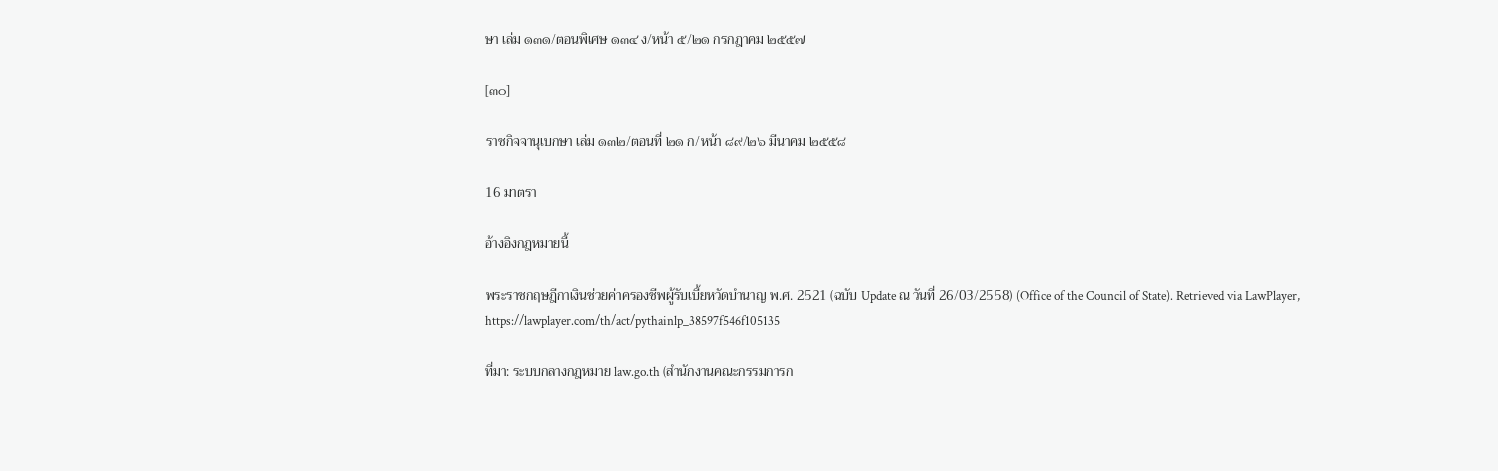ษา เล่ม ๑๓๑/ตอนพิเศษ ๑๓๔ ง/หน้า ๕/๒๑ กรกฎาคม ๒๕๕๗

[๓๐]

ราชกิจจานุเบกษา เล่ม ๑๓๒/ตอนที่ ๒๑ ก/หน้า ๘๙/๒๖ มีนาคม ๒๕๕๘

16 มาตรา

อ้างอิงกฎหมายนี้

พระราชกฤษฎีกาเงินช่วยค่าครองชีพผู้รับเบี้ยหวัดบำนาญ พ.ศ. 2521 (ฉบับ Update ณ วันที่ 26/03/2558) (Office of the Council of State). Retrieved via LawPlayer, https://lawplayer.com/th/act/pythainlp_38597f546f105135

ที่มา: ระบบกลางกฎหมาย law.go.th (สำนักงานคณะกรรมการก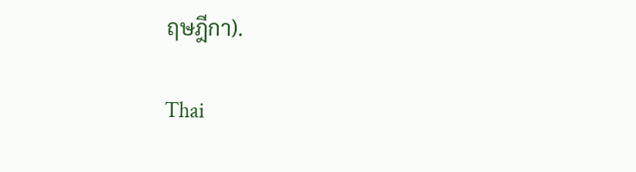ฤษฎีกา).

Thai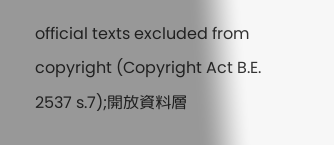official texts excluded from copyright (Copyright Act B.E. 2537 s.7);開放資料層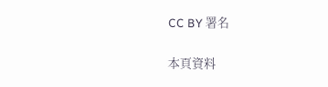CC BY 署名

本頁資料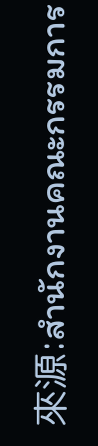來源:สำนักงานคณะกรรมการ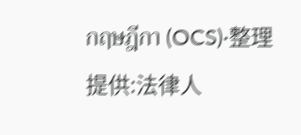กฤษฎีกา (OCS)·整理提供:法律人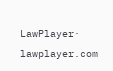LawPlayer· lawplayer.com